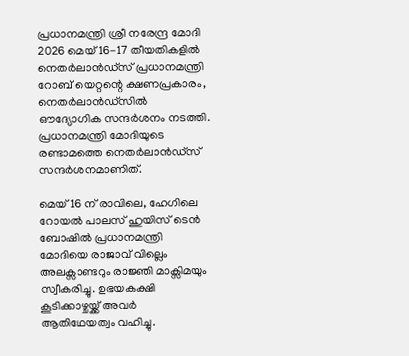പ്രധാനമന്ത്രി ശ്രീ നരേന്ദ്ര മോദി 2026 മെയ് 16-17 തീയതികളില്‍ നെതര്‍ലാന്‍ഡ്സ് പ്രധാനമന്ത്രി റോബ് യെറ്റന്റെ ക്ഷണപ്രകാരം, നെതര്‍ലാന്‍ഡ്സില്‍ ഔദ്യോഗിക സന്ദര്‍ശനം നടത്തി. പ്രധാനമന്ത്രി മോദിയുടെ രണ്ടാമത്തെ നെതര്‍ലാന്‍ഡ്സ് സന്ദര്‍ശനമാണിത്.

മെയ് 16 ന് രാവിലെ, ഹേഗിലെ റോയല്‍ പാലസ് ഹുയിസ് ടെന്‍ ബോഷില്‍ പ്രധാനമന്ത്രി മോദിയെ രാജാവ് വില്ലെം അലക്സാണ്ടറും രാജ്ഞി മാക്സിമയും സ്വീകരിച്ചു. ഉഭയകക്ഷി കൂടിക്കാഴ്ചയ്ക്ക് അവർ ആതിഥേയത്വം വഹിച്ചു.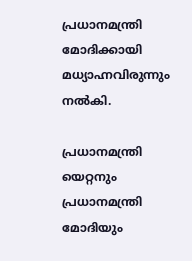പ്രധാനമന്ത്രി മോദിക്കായി മധ്യാഹ്നവിരുന്നും നല്‍കി.

പ്രധാനമന്ത്രി യെറ്റനും പ്രധാനമന്ത്രി മോദിയും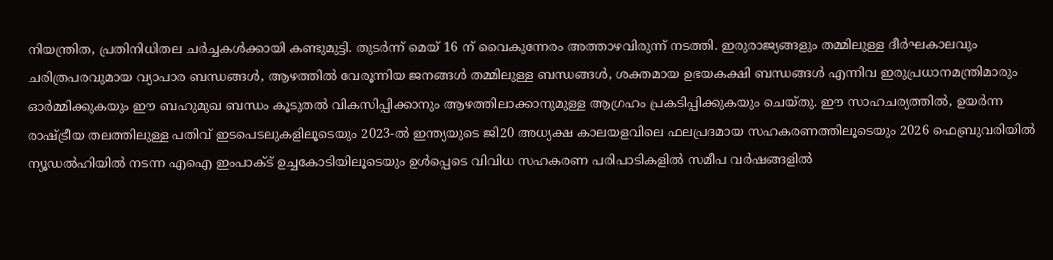നിയന്ത്രിത, പ്രതിനിധിതല ചര്‍ച്ചകള്‍ക്കായി കണ്ടുമുട്ടി. തുടര്‍ന്ന് മെയ് 16 ന് വൈകുന്നേരം അത്താഴവിരുന്ന് നടത്തി. ഇരുരാജ്യങ്ങളും തമ്മിലുള്ള ദീര്‍ഘകാലവും ചരിത്രപരവുമായ വ്യാപാര ബന്ധങ്ങള്‍, ആഴത്തില്‍ വേരൂന്നിയ ജനങ്ങള്‍ തമ്മിലുള്ള ബന്ധങ്ങള്‍, ശക്തമായ ഉഭയകക്ഷി ബന്ധങ്ങള്‍ എന്നിവ ഇരുപ്രധാനമന്ത്രിമാരും ഓര്‍മ്മിക്കുകയും ഈ ബഹുമുഖ ബന്ധം കൂടുതല്‍ വികസിപ്പിക്കാനും ആഴത്തിലാക്കാനുമുള്ള ആഗ്രഹം പ്രകടിപ്പിക്കുകയും ചെയ്തു. ഈ സാഹചര്യത്തില്‍, ഉയര്‍ന്ന രാഷ്ട്രീയ തലത്തിലുള്ള പതിവ് ഇടപെടലുകളിലൂടെയും 2023-ല്‍ ഇന്ത്യയുടെ ജി20 അധ്യക്ഷ കാലയളവിലെ ഫലപ്രദമായ സഹകരണത്തിലൂടെയും 2026 ഫെബ്രുവരിയില്‍ ന്യൂഡല്‍ഹിയില്‍ നടന്ന എഐ ഇംപാക്ട് ഉച്ചകോടിയിലൂടെയും ഉള്‍പ്പെടെ വിവിധ സഹകരണ പരിപാടികളില്‍ സമീപ വര്‍ഷങ്ങളില്‍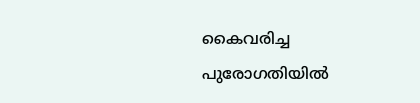കൈവരിച്ച പുരോഗതിയില്‍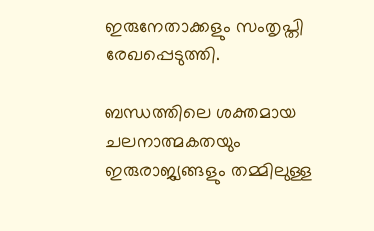ഇരുനേതാക്കളും സംതൃപ്തി രേഖപ്പെടുത്തി.

ബന്ധത്തിലെ ശക്തമായ ചലനാത്മകതയും ഇരുരാജ്യങ്ങളും തമ്മിലുള്ള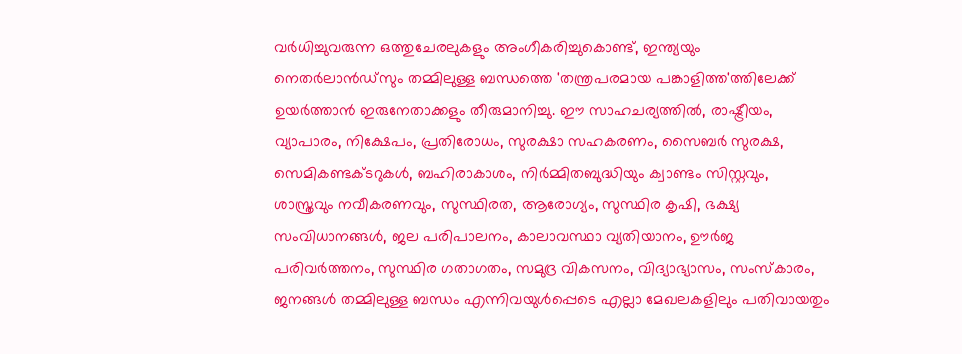വര്‍ധിച്ചുവരുന്ന ഒത്തുചേരലുകളും അംഗീകരിച്ചുകൊണ്ട്, ഇന്ത്യയും നെതര്‍ലാന്‍ഡ്സും തമ്മിലുള്ള ബന്ധത്തെ 'തന്ത്രപരമായ പങ്കാളിത്ത'ത്തിലേക്ക് ഉയര്‍ത്താന്‍ ഇരുനേതാക്കളും തീരുമാനിച്ചു. ഈ സാഹചര്യത്തില്‍, രാഷ്ട്രീയം, വ്യാപാരം, നിക്ഷേപം, പ്രതിരോധം, സുരക്ഷാ സഹകരണം, സൈബര്‍ സുരക്ഷ, സെമികണ്ടക്ടറുകള്‍, ബഹിരാകാശം, നിര്‍മ്മിതബുദ്ധിയും ക്വാണ്ടം സിസ്റ്റവും, ശാസ്ത്രവും നവീകരണവും, സുസ്ഥിരത, ആരോഗ്യം, സുസ്ഥിര കൃഷി, ഭക്ഷ്യ സംവിധാനങ്ങള്‍, ജല പരിപാലനം, കാലാവസ്ഥാ വ്യതിയാനം, ഊര്‍ജ പരിവര്‍ത്തനം, സുസ്ഥിര ഗതാഗതം, സമുദ്ര വികസനം, വിദ്യാഭ്യാസം, സംസ്‌കാരം, ജനങ്ങള്‍ തമ്മിലുള്ള ബന്ധം എന്നിവയുള്‍പ്പെടെ എല്ലാ മേഖലകളിലും പതിവായതും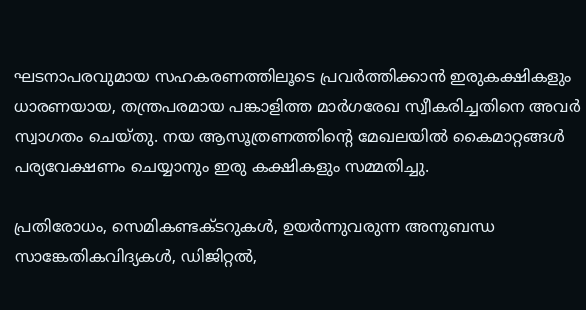ഘടനാപരവുമായ സഹകരണത്തിലൂടെ പ്രവര്‍ത്തിക്കാന്‍ ഇരുകക്ഷികളും ധാരണയായ, തന്ത്രപരമായ പങ്കാളിത്ത മാർഗരേഖ സ്വീകരിച്ചതിനെ അവര്‍ സ്വാഗതം ചെയ്തു. നയ ആസൂത്രണത്തിന്റെ മേഖലയില്‍ കൈമാറ്റങ്ങള്‍ പര്യവേക്ഷണം ചെയ്യാനും ഇരു കക്ഷികളും സമ്മതിച്ചു.

പ്രതിരോധം, സെമികണ്ടക്ടറുകള്‍, ഉയര്‍ന്നുവരുന്ന അനുബന്ധ സാങ്കേതികവിദ്യകള്‍, ഡിജിറ്റല്‍,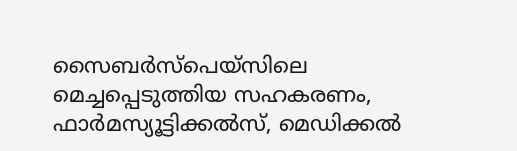സൈബര്‍സ്പെയ്സിലെ മെച്ചപ്പെടുത്തിയ സഹകരണം, ഫാര്‍മസ്യൂട്ടിക്കല്‍സ്, മെഡിക്കല്‍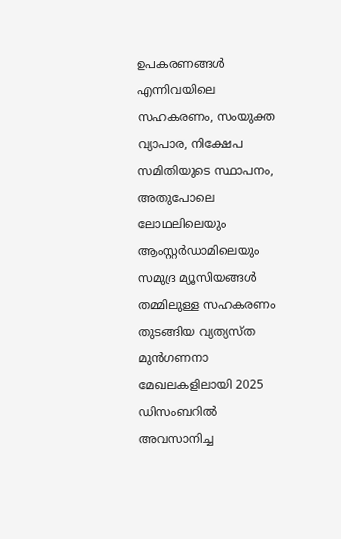ഉപകരണങ്ങള്‍ എന്നിവയിലെ സഹകരണം, സംയുക്ത വ്യാപാര, നിക്ഷേപ സമിതിയുടെ സ്ഥാപനം, അതുപോലെ ലോഥലിലെയും ആംസ്റ്റര്‍ഡാമിലെയും സമുദ്ര മ്യൂസിയങ്ങള്‍ തമ്മിലുള്ള സഹകരണം തുടങ്ങിയ വ്യത്യസ്ത മുന്‍ഗണനാ മേഖലകളിലായി 2025 ഡിസംബറില്‍ അവസാനിച്ച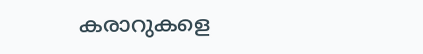കരാറുകളെ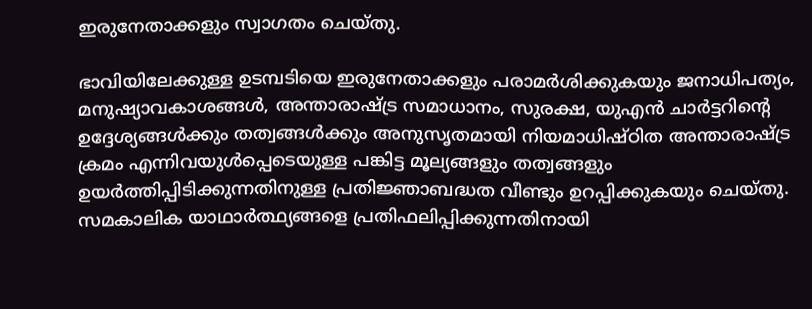ഇരുനേതാക്കളും സ്വാഗതം ചെയ്തു.

ഭാവിയിലേക്കുള്ള ഉടമ്പടിയെ ഇരുനേതാക്കളും പരാമര്‍ശിക്കുകയും ജനാധിപത്യം, മനുഷ്യാവകാശങ്ങള്‍, അന്താരാഷ്ട്ര സമാധാനം, സുരക്ഷ, യുഎന്‍ ചാര്‍ട്ടറിന്റെ ഉദ്ദേശ്യങ്ങള്‍ക്കും തത്വങ്ങള്‍ക്കും അനുസൃതമായി നിയമാധിഷ്ഠിത അന്താരാഷ്ട്ര ക്രമം എന്നിവയുള്‍പ്പെടെയുള്ള പങ്കിട്ട മൂല്യങ്ങളും തത്വങ്ങളും ഉയര്‍ത്തിപ്പിടിക്കുന്നതിനുള്ള പ്രതിജ്ഞാബദ്ധത വീണ്ടും ഉറപ്പിക്കുകയും ചെയ്തു. സമകാലിക യാഥാര്‍ത്ഥ്യങ്ങളെ പ്രതിഫലിപ്പിക്കുന്നതിനായി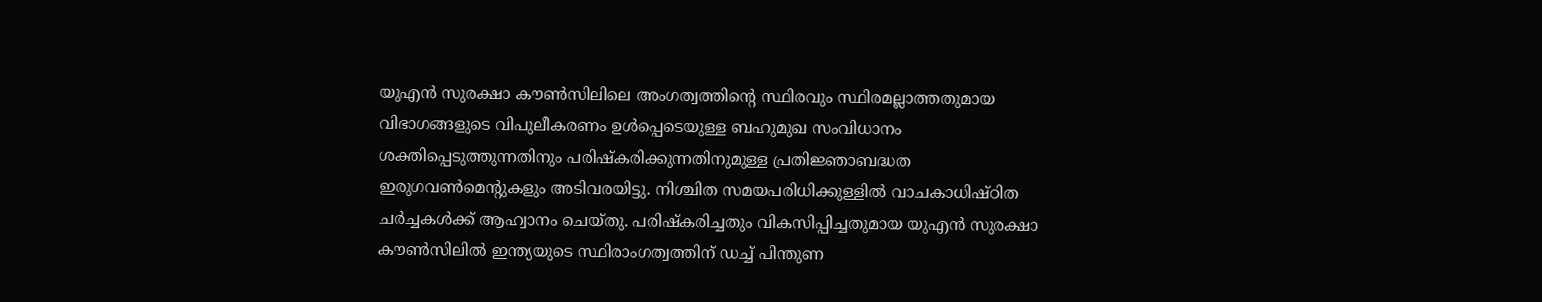യുഎന്‍ സുരക്ഷാ കൗണ്‍സിലിലെ അംഗത്വത്തിന്റെ സ്ഥിരവും സ്ഥിരമല്ലാത്തതുമായ വിഭാഗങ്ങളുടെ വിപുലീകരണം ഉള്‍പ്പെടെയുള്ള ബഹുമുഖ സംവിധാനം ശക്തിപ്പെടുത്തുന്നതിനും പരിഷ്‌കരിക്കുന്നതിനുമുള്ള പ്രതിജ്ഞാബദ്ധത ഇരുഗവണ്‍മെന്റുകളും അടിവരയിട്ടു. നിശ്ചിത സമയപരിധിക്കുള്ളില്‍ വാചകാധിഷ്ഠിത ചര്‍ച്ചകള്‍ക്ക് ആഹ്വാനം ചെയ്തു. പരിഷ്‌കരിച്ചതും വികസിപ്പിച്ചതുമായ യുഎന്‍ സുരക്ഷാ കൗണ്‍സിലില്‍ ഇന്ത്യയുടെ സ്ഥിരാംഗത്വത്തിന് ഡച്ച് പിന്തുണ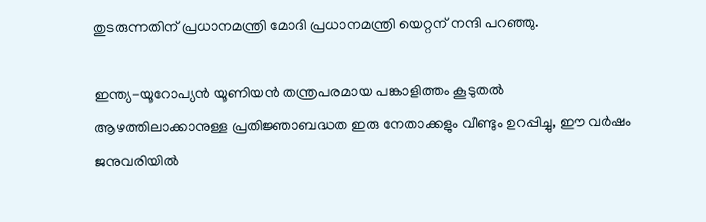തുടരുന്നതിന് പ്രധാനമന്ത്രി മോദി പ്രധാനമന്ത്രി യെറ്റന് നന്ദി പറഞ്ഞു.

ഇന്ത്യ-യൂറോപ്യന്‍ യൂണിയന്‍ തന്ത്രപരമായ പങ്കാളിത്തം കൂടുതല്‍ ആഴത്തിലാക്കാനുള്ള പ്രതിജ്ഞാബദ്ധത ഇരു നേതാക്കളും വീണ്ടും ഉറപ്പിച്ചു, ഈ വര്‍ഷം ജനുവരിയില്‍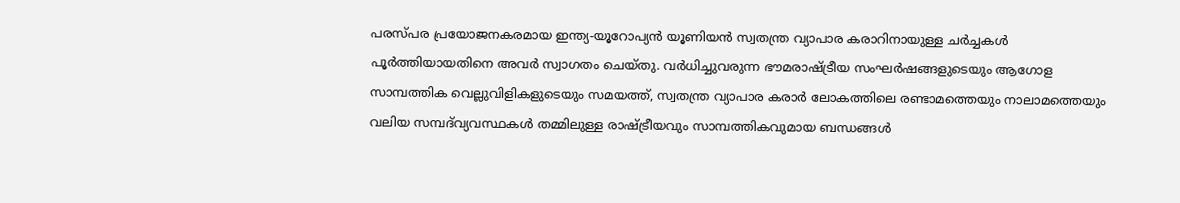പരസ്പര പ്രയോജനകരമായ ഇന്ത്യ-യൂറോപ്യന്‍ യൂണിയന്‍ സ്വതന്ത്ര വ്യാപാര കരാറിനായുള്ള ചര്‍ച്ചകള്‍ പൂര്‍ത്തിയായതിനെ അവര്‍ സ്വാഗതം ചെയ്തു. വര്‍ധിച്ചുവരുന്ന ഭൗമരാഷ്ട്രീയ സംഘര്‍ഷങ്ങളുടെയും ആഗോള സാമ്പത്തിക വെല്ലുവിളികളുടെയും സമയത്ത്, സ്വതന്ത്ര വ്യാപാര കരാര്‍ ലോകത്തിലെ രണ്ടാമത്തെയും നാലാമത്തെയും വലിയ സമ്പദ്‌വ്യവസ്ഥകള്‍ തമ്മിലുള്ള രാഷ്ട്രീയവും സാമ്പത്തികവുമായ ബന്ധങ്ങള്‍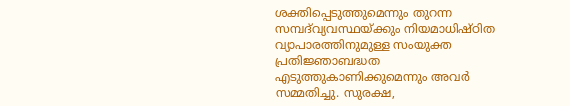ശക്തിപ്പെടുത്തുമെന്നും തുറന്ന സമ്പദ്‌വ്യവസ്ഥയ്ക്കും നിയമാധിഷ്ഠിത വ്യാപാരത്തിനുമുള്ള സംയുക്ത പ്രതിജ്ഞാബദ്ധത എടുത്തുകാണിക്കുമെന്നും അവര്‍ സമ്മതിച്ചു. സുരക്ഷ,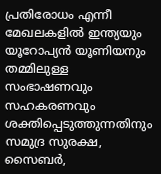പ്രതിരോധം എന്നീ മേഖലകളില്‍ ഇന്ത്യയും യൂറോപ്യന്‍ യൂണിയനും തമ്മിലുള്ള സംഭാഷണവും സഹകരണവും ശക്തിപ്പെടുത്തുന്നതിനും സമുദ്ര സുരക്ഷ, സൈബര്‍,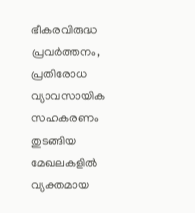ഭീകരവിരുദ്ധ പ്രവര്‍ത്തനം, പ്രതിരോധ വ്യാവസായിക സഹകരണം തുടങ്ങിയ മേഖലകളില്‍ വ്യക്തമായ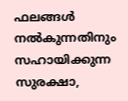ഫലങ്ങള്‍ നല്‍കുന്നതിനും സഹായിക്കുന്ന സുരക്ഷാ,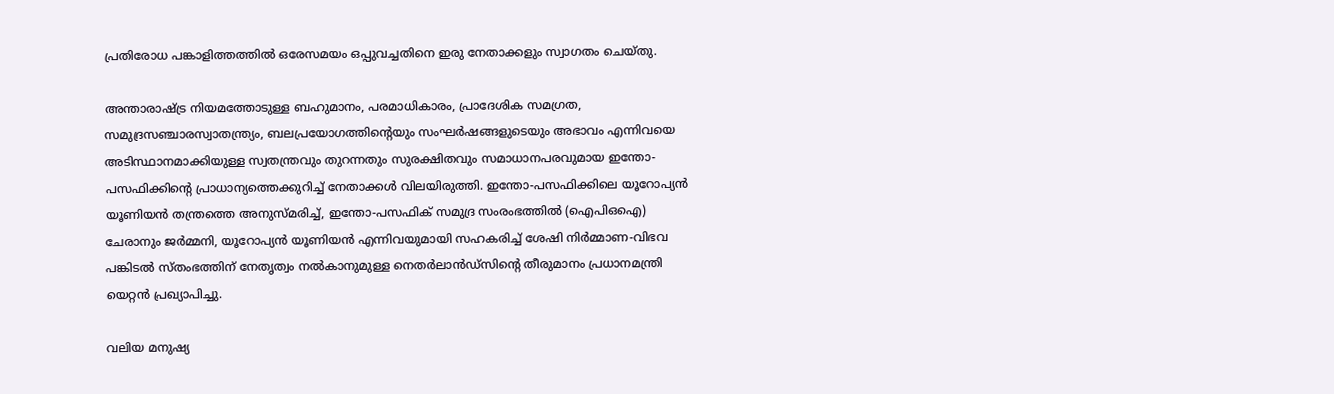പ്രതിരോധ പങ്കാളിത്തത്തില്‍ ഒരേസമയം ഒപ്പുവച്ചതിനെ ഇരു നേതാക്കളും സ്വാഗതം ചെയ്തു.

അന്താരാഷ്ട്ര നിയമത്തോടുള്ള ബഹുമാനം, പരമാധികാരം, പ്രാദേശിക സമഗ്രത, സമുദ്രസഞ്ചാരസ്വാതന്ത്ര്യം, ബലപ്രയോഗത്തിന്റെയും സംഘര്‍ഷങ്ങളുടെയും അഭാവം എന്നിവയെ അടിസ്ഥാനമാക്കിയുള്ള സ്വതന്ത്രവും തുറന്നതും സുരക്ഷിതവും സമാധാനപരവുമായ ഇന്തോ-പസഫിക്കിന്റെ പ്രാധാന്യത്തെക്കുറിച്ച് നേതാക്കള്‍ വിലയിരുത്തി. ഇന്തോ-പസഫിക്കിലെ യൂറോപ്യന്‍ യൂണിയന്‍ തന്ത്രത്തെ അനുസ്മരിച്ച്, ഇന്തോ-പസഫിക് സമുദ്ര സംരംഭത്തില്‍ (ഐപിഒഐ) ചേരാനും ജര്‍മ്മനി, യൂറോപ്യന്‍ യൂണിയന്‍ എന്നിവയുമായി സഹകരിച്ച് ശേഷി നിര്‍മ്മാണ-വിഭവ പങ്കിടല്‍ സ്തംഭത്തിന് നേതൃത്വം നല്‍കാനുമുള്ള നെതര്‍ലാന്‍ഡ്സിന്റെ തീരുമാനം പ്രധാനമന്ത്രി യെറ്റന്‍ പ്രഖ്യാപിച്ചു.

വലിയ മനുഷ്യ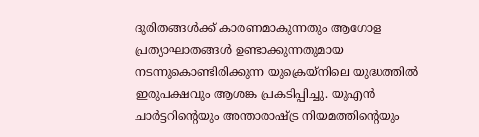ദുരിതങ്ങള്‍ക്ക് കാരണമാകുന്നതും ആഗോള പ്രത്യാഘാതങ്ങള്‍ ഉണ്ടാക്കുന്നതുമായ നടന്നുകൊണ്ടിരിക്കുന്ന യുക്രെയ്നിലെ യുദ്ധത്തില്‍ ഇരുപക്ഷവും ആശങ്ക പ്രകടിപ്പിച്ചു. യുഎന്‍ ചാര്‍ട്ടറിന്റെയും അന്താരാഷ്ട്ര നിയമത്തിന്റെയും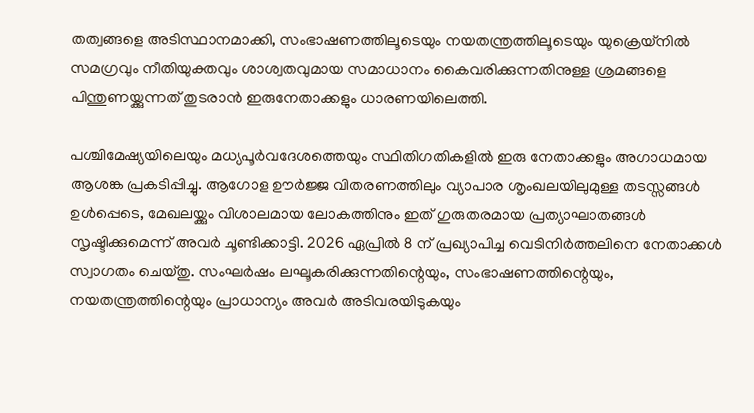തത്വങ്ങളെ അടിസ്ഥാനമാക്കി, സംഭാഷണത്തിലൂടെയും നയതന്ത്രത്തിലൂടെയും യുക്രെയ്നില്‍ സമഗ്രവും നീതിയുക്തവും ശാശ്വതവുമായ സമാധാനം കൈവരിക്കുന്നതിനുള്ള ശ്രമങ്ങളെ പിന്തുണയ്ക്കുന്നത് തുടരാന്‍ ഇരുനേതാക്കളും ധാരണയിലെത്തി.

പശ്ചിമേഷ്യയിലെയും മധ്യപൂര്‍വദേശത്തെയും സ്ഥിതിഗതികളില്‍ ഇരു നേതാക്കളും അഗാധമായ ആശങ്ക പ്രകടിപ്പിച്ചു. ആഗോള ഊര്‍ജ്ജ വിതരണത്തിലും വ്യാപാര ശൃംഖലയിലുമുള്ള തടസ്സങ്ങൾ ഉള്‍പ്പെടെ, മേഖലയ്ക്കും വിശാലമായ ലോകത്തിനും ഇത് ഗുരുതരമായ പ്രത്യാഘാതങ്ങള്‍ സൃഷ്ടിക്കുമെന്ന് അവര്‍ ചൂണ്ടിക്കാട്ടി. 2026 ഏപ്രില്‍ 8 ന് പ്രഖ്യാപിച്ച വെടിനിര്‍ത്തലിനെ നേതാക്കള്‍ സ്വാഗതം ചെയ്തു. സംഘര്‍ഷം ലഘൂകരിക്കുന്നതിന്റെയും, സംഭാഷണത്തിന്റെയും, നയതന്ത്രത്തിന്റെയും പ്രാധാന്യം അവര്‍ അടിവരയിടുകയും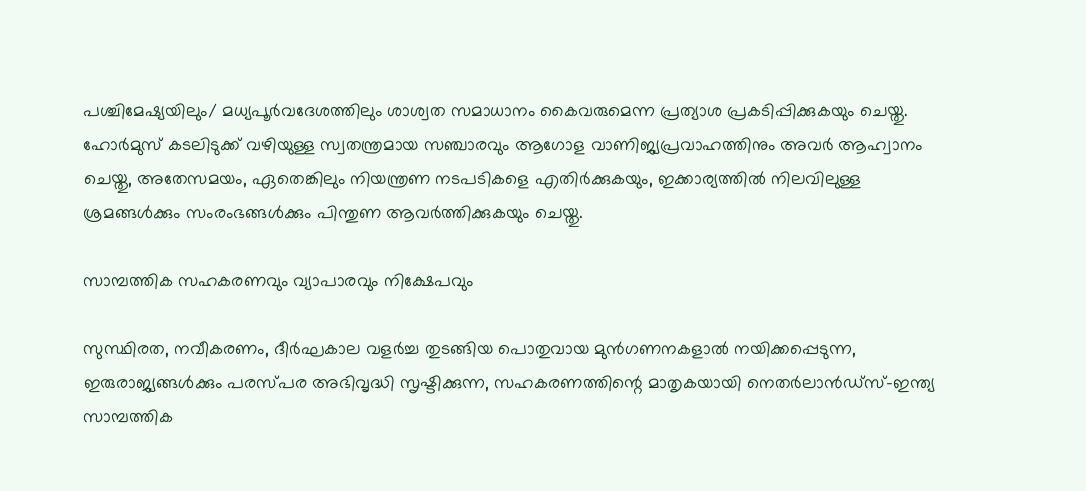പശ്ചിമേഷ്യയിലും/ മധ്യപൂര്‍വദേശത്തിലും ശാശ്വത സമാധാനം കൈവരുമെന്ന പ്രത്യാശ പ്രകടിപ്പിക്കുകയും ചെയ്തു. ഹോര്‍മുസ് കടലിടുക്ക് വഴിയുള്ള സ്വതന്ത്രമായ സഞ്ചാരവും ആഗോള വാണിജ്യപ്രവാഹത്തിനും അവര്‍ ആഹ്വാനം ചെയ്തു, അതേസമയം, ഏതെങ്കിലും നിയന്ത്രണ നടപടികളെ എതിര്‍ക്കുകയും, ഇക്കാര്യത്തില്‍ നിലവിലുള്ള ശ്രമങ്ങള്‍ക്കും സംരംഭങ്ങള്‍ക്കും പിന്തുണ ആവര്‍ത്തിക്കുകയും ചെയ്തു.

സാമ്പത്തിക സഹകരണവും വ്യാപാരവും നിക്ഷേപവും

സുസ്ഥിരത, നവീകരണം, ദീര്‍ഘകാല വളര്‍ച്ച തുടങ്ങിയ പൊതുവായ മുന്‍ഗണനകളാല്‍ നയിക്കപ്പെടുന്ന, ഇരുരാജ്യങ്ങള്‍ക്കും പരസ്പര അഭിവൃദ്ധി സൃഷ്ടിക്കുന്ന, സഹകരണത്തിന്റെ മാതൃകയായി നെതര്‍ലാന്‍ഡ്സ്-ഇന്ത്യ സാമ്പത്തിക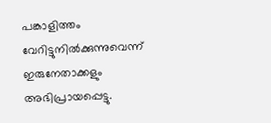പങ്കാളിത്തം വേറിട്ടുനില്‍ക്കുന്നുവെന്ന് ഇരുനേതാക്കളും അഭിപ്രായപ്പെട്ടു.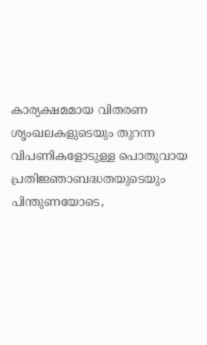കാര്യക്ഷമമായ വിതരണ ശൃംഖലകളുടെയും തുറന്ന വിപണികളോടുള്ള പൊതുവായ പ്രതിജ്ഞാബദ്ധതയുടെയും പിന്തുണയോടെ,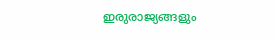ഇരുരാജ്യങ്ങളും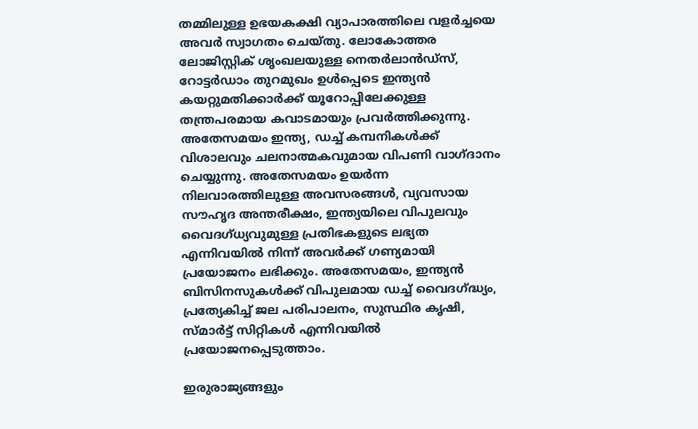തമ്മിലുള്ള ഉഭയകക്ഷി വ്യാപാരത്തിലെ വളര്‍ച്ചയെ അവര്‍ സ്വാഗതം ചെയ്തു. ലോകോത്തര ലോജിസ്റ്റിക് ശൃംഖലയുള്ള നെതര്‍ലാന്‍ഡ്സ്, റോട്ടര്‍ഡാം തുറമുഖം ഉള്‍പ്പെടെ ഇന്ത്യന്‍ കയറ്റുമതിക്കാര്‍ക്ക് യൂറോപ്പിലേക്കുള്ള തന്ത്രപരമായ കവാടമായും പ്രവര്‍ത്തിക്കുന്നു. അതേസമയം ഇന്ത്യ, ഡച്ച് കമ്പനികള്‍ക്ക് വിശാലവും ചലനാത്മകവുമായ വിപണി വാഗ്ദാനം ചെയ്യുന്നു. അതേസമയം ഉയര്‍ന്ന നിലവാരത്തിലുള്ള അവസരങ്ങള്‍, വ്യവസായ സൗഹൃദ അന്തരീക്ഷം, ഇന്ത്യയിലെ വിപുലവും വൈദഗ്ധ്യവുമുള്ള പ്രതിഭകളുടെ ലഭ്യത എന്നിവയില്‍ നിന്ന് അവര്‍ക്ക് ഗണ്യമായി പ്രയോജനം ലഭിക്കും. അതേസമയം, ഇന്ത്യന്‍ ബിസിനസുകള്‍ക്ക് വിപുലമായ ഡച്ച് വൈദഗ്ദ്ധ്യം, പ്രത്യേകിച്ച് ജല പരിപാലനം, സുസ്ഥിര കൃഷി, സ്മാര്‍ട്ട് സിറ്റികള്‍ എന്നിവയില്‍ പ്രയോജനപ്പെടുത്താം.

ഇരുരാജ്യങ്ങളും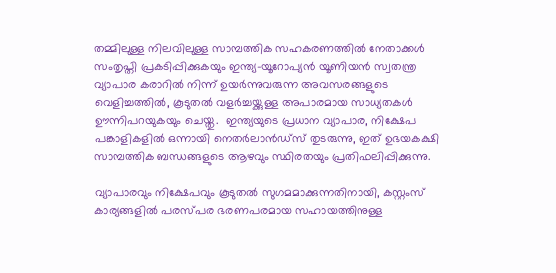തമ്മിലുള്ള നിലവിലുള്ള സാമ്പത്തിക സഹകരണത്തില്‍ നേതാക്കള്‍ സംതൃപ്തി പ്രകടിപ്പിക്കുകയും ഇന്ത്യ-യൂറോപ്യന്‍ യൂണിയന്‍ സ്വതന്ത്ര വ്യാപാര കരാറില്‍ നിന്ന് ഉയര്‍ന്നുവരുന്ന അവസരങ്ങളുടെ വെളിച്ചത്തില്‍, കൂടുതല്‍ വളര്‍ച്ചയ്ക്കുള്ള അപാരമായ സാധ്യതകള്‍ ഊന്നിപറയുകയും ചെയ്തു.  ഇന്ത്യയുടെ പ്രധാന വ്യാപാര, നിക്ഷേപ പങ്കാളികളില്‍ ഒന്നായി നെതര്‍ലാന്‍ഡ്സ് തുടരുന്നു, ഇത് ഉഭയകക്ഷി സാമ്പത്തിക ബന്ധങ്ങളുടെ ആഴവും സ്ഥിരതയും പ്രതിഫലിപ്പിക്കുന്നു.

വ്യാപാരവും നിക്ഷേപവും കൂടുതല്‍ സുഗമമാക്കുന്നതിനായി, കസ്റ്റംസ് കാര്യങ്ങളില്‍ പരസ്പര ഭരണപരമായ സഹായത്തിനുള്ള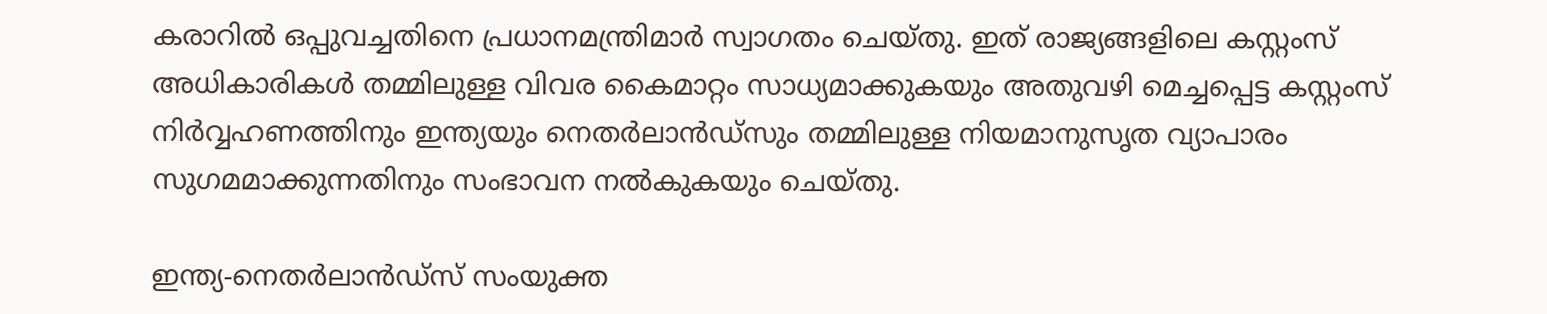കരാറില്‍ ഒപ്പുവച്ചതിനെ പ്രധാനമന്ത്രിമാര്‍ സ്വാഗതം ചെയ്തു. ഇത് രാജ്യങ്ങളിലെ കസ്റ്റംസ് അധികാരികള്‍ തമ്മിലുള്ള വിവര കൈമാറ്റം സാധ്യമാക്കുകയും അതുവഴി മെച്ചപ്പെട്ട കസ്റ്റംസ് നിര്‍വ്വഹണത്തിനും ഇന്ത്യയും നെതര്‍ലാന്‍ഡ്സും തമ്മിലുള്ള നിയമാനുസൃത വ്യാപാരം സുഗമമാക്കുന്നതിനും സംഭാവന നല്‍കുകയും ചെയ്തു.

ഇന്ത്യ-നെതര്‍ലാന്‍ഡ്സ് സംയുക്ത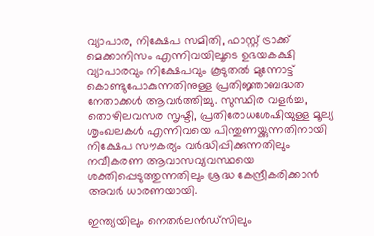വ്യാപാര, നിക്ഷേപ സമിതി, ഫാസ്റ്റ് ട്രാക്ക് മെക്കാനിസം എന്നിവയിലൂടെ ഉഭയകക്ഷി വ്യാപാരവും നിക്ഷേപവും കൂടുതല്‍ മുന്നോട്ട് കൊണ്ടുപോകുന്നതിനുള്ള പ്രതിജ്ഞാബദ്ധത നേതാക്കള്‍ ആവര്‍ത്തിച്ചു. സുസ്ഥിര വളര്‍ച്ച, തൊഴിലവസര സൃഷ്ടി, പ്രതിരോധശേഷിയുള്ള മൂല്യ ശൃംഖലകള്‍ എന്നിവയെ പിന്തുണയ്ക്കുന്നതിനായി നിക്ഷേപ സൗകര്യം വര്‍ദ്ധിപ്പിക്കുന്നതിലും നവീകരണ ആവാസവ്യവസ്ഥയെ ശക്തിപ്പെടുത്തുന്നതിലും ശ്രദ്ധ കേന്ദ്രീകരിക്കാന്‍ അവര്‍ ധാരണയായി.

ഇന്ത്യയിലും നെതര്‍ലന്‍ഡ്സിലും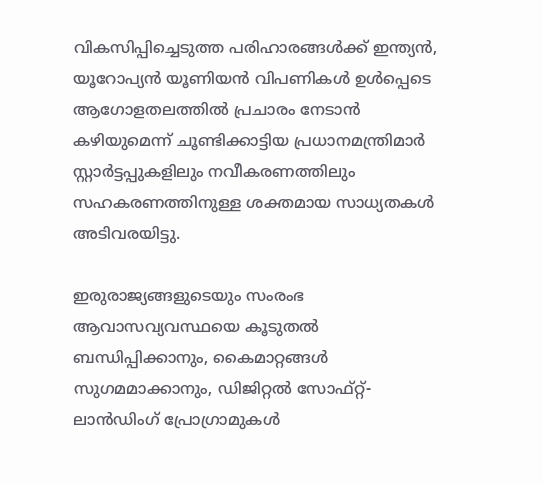വികസിപ്പിച്ചെടുത്ത പരിഹാരങ്ങള്‍ക്ക് ഇന്ത്യന്‍, യൂറോപ്യന്‍ യൂണിയന്‍ വിപണികള്‍ ഉള്‍പ്പെടെ ആഗോളതലത്തില്‍ പ്രചാരം നേടാന്‍ കഴിയുമെന്ന് ചൂണ്ടിക്കാട്ടിയ പ്രധാനമന്ത്രിമാര്‍ സ്റ്റാര്‍ട്ടപ്പുകളിലും നവീകരണത്തിലും സഹകരണത്തിനുള്ള ശക്തമായ സാധ്യതകള്‍ അടിവരയിട്ടു.

ഇരുരാജ്യങ്ങളുടെയും സംരംഭ ആവാസവ്യവസ്ഥയെ കൂടുതല്‍ ബന്ധിപ്പിക്കാനും, കൈമാറ്റങ്ങള്‍ സുഗമമാക്കാനും, ഡിജിറ്റല്‍ സോഫ്റ്റ്-ലാന്‍ഡിംഗ് പ്രോഗ്രാമുകള്‍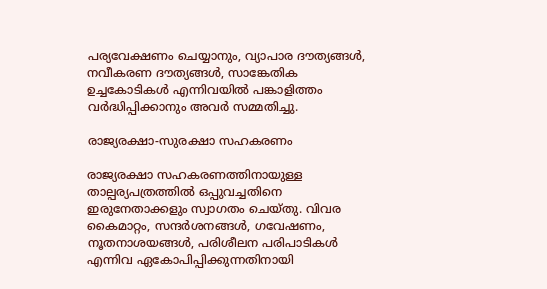പര്യവേക്ഷണം ചെയ്യാനും, വ്യാപാര ദൗത്യങ്ങള്‍, നവീകരണ ദൗത്യങ്ങള്‍, സാങ്കേതിക ഉച്ചകോടികള്‍ എന്നിവയില്‍ പങ്കാളിത്തം വര്‍ദ്ധിപ്പിക്കാനും അവര്‍ സമ്മതിച്ചു.

രാജ്യരക്ഷാ-സുരക്ഷാ സഹകരണം

രാജ്യരക്ഷാ സഹകരണത്തിനായുള്ള താല്പര്യപത്രത്തിൽ ഒപ്പുവച്ചതിനെ ഇരുനേതാക്കളും സ്വാഗതം ചെയ്തു. വിവര കൈമാറ്റം, സന്ദർശനങ്ങൾ, ഗവേഷണം, നൂതനാശയങ്ങൾ, പരിശീലന പരിപാടികൾ എന്നിവ ഏകോപിപ്പിക്കുന്നതിനായി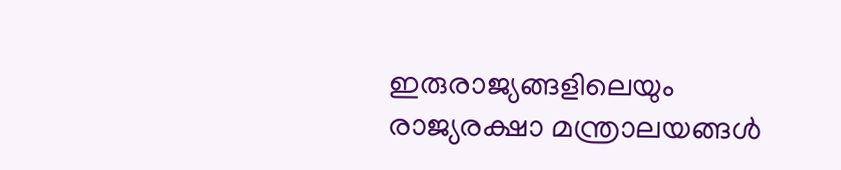ഇരുരാജ്യങ്ങളിലെയും രാജ്യരക്ഷാ മന്ത്രാലയങ്ങൾ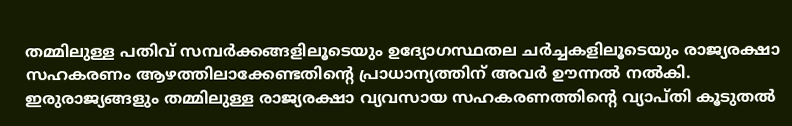തമ്മിലുള്ള പതിവ് സമ്പർക്കങ്ങളിലൂടെയും ഉദ്യോഗസ്ഥതല ചർച്ചകളിലൂടെയും രാജ്യരക്ഷാ സഹകരണം ആഴത്തിലാക്കേണ്ടതിന്റെ പ്രാധാന്യത്തിന് അവർ ഊന്നൽ നൽകി. ഇരുരാജ്യങ്ങളും തമ്മിലുള്ള രാജ്യരക്ഷാ വ്യവസായ സഹകരണത്തിന്റെ വ്യാപ്തി കൂടുതൽ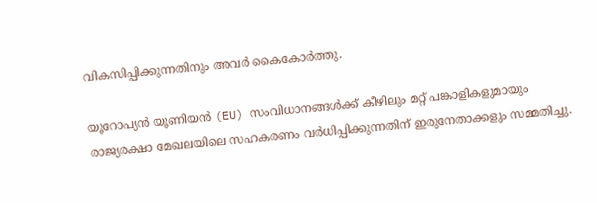വികസിപ്പിക്കുന്നതിനും അവർ കൈകോർത്തു.

യൂറോപ്യൻ യൂണിയൻ (EU) സംവിധാനങ്ങൾക്ക് കീഴിലും മറ്റ് പങ്കാളികളുമായും രാജ്യരക്ഷാ മേഖലയിലെ സഹകരണം വർധിപ്പിക്കുന്നതിന് ഇരുനേതാക്കളും സമ്മതിച്ചു.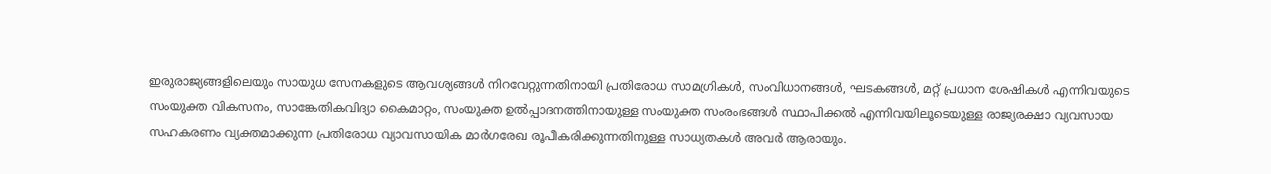ഇരുരാജ്യങ്ങളിലെയും സായുധ സേനകളുടെ ആവശ്യങ്ങൾ നിറവേറ്റുന്നതിനായി പ്രതിരോധ സാമഗ്രികൾ, സംവിധാനങ്ങൾ, ഘടകങ്ങൾ, മറ്റ് പ്രധാന ശേഷികൾ എന്നിവയുടെ സംയുക്ത വികസനം, സാങ്കേതികവിദ്യാ കൈമാറ്റം, സംയുക്ത ഉൽപ്പാദനത്തിനായുള്ള സംയുക്ത സംരംഭങ്ങൾ സ്ഥാപിക്കൽ എന്നിവയിലൂടെയുള്ള രാജ്യരക്ഷാ വ്യവസായ സഹകരണം വ്യക്തമാക്കുന്ന പ്രതിരോധ വ്യാവസായിക മാർഗരേഖ രൂപീകരിക്കുന്നതിനുള്ള സാധ്യതകൾ അവർ ആരായും.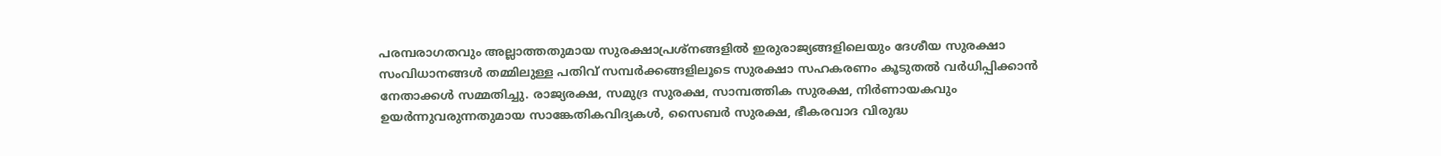പരമ്പരാഗതവും അല്ലാത്തതുമായ സുരക്ഷാപ്രശ്നങ്ങളിൽ ഇരുരാജ്യങ്ങളിലെയും ദേശീയ സുരക്ഷാ സംവിധാനങ്ങൾ തമ്മിലുള്ള പതിവ് സമ്പർക്കങ്ങളിലൂടെ സുരക്ഷാ സഹകരണം കൂടുതൽ വർധിപ്പിക്കാൻ നേതാക്കൾ സമ്മതിച്ചു. രാജ്യരക്ഷ, സമുദ്ര സുരക്ഷ, സാമ്പത്തിക സുരക്ഷ, നിർണായകവും ഉയർന്നുവരുന്നതുമായ സാങ്കേതികവിദ്യകൾ, സൈബർ സുരക്ഷ, ഭീകരവാദ വിരുദ്ധ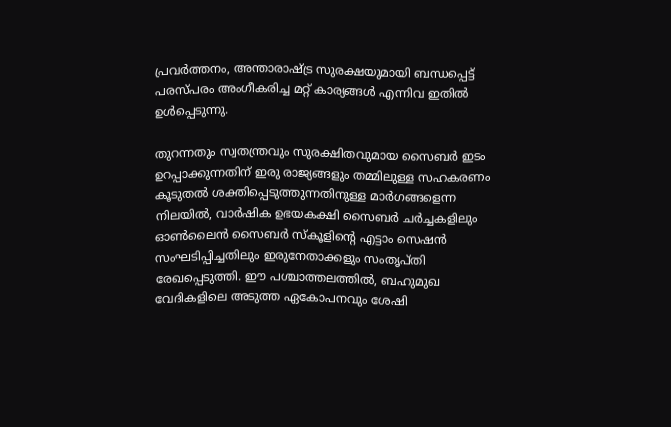പ്രവർത്തനം, അന്താരാഷ്ട്ര സുരക്ഷയുമായി ബന്ധപ്പെട്ട് പരസ്പരം അംഗീകരിച്ച മറ്റ് കാര്യങ്ങൾ എന്നിവ ഇതിൽ ഉൾപ്പെടുന്നു.

തുറന്നതും സ്വതന്ത്രവും സുരക്ഷിതവുമായ സൈബർ ഇടം ഉറപ്പാക്കുന്നതിന് ഇരു രാജ്യങ്ങളും തമ്മിലുള്ള സഹകരണം കൂടുതൽ ശക്തിപ്പെടുത്തുന്നതിനുള്ള മാർഗങ്ങളെന്ന നിലയിൽ, വാർഷിക ഉഭയകക്ഷി സൈബർ ചർച്ചകളിലും ഓൺലൈൻ സൈബർ സ്കൂളിന്റെ എട്ടാം സെഷൻ സംഘടിപ്പിച്ചതിലും ഇരുനേതാക്കളും സംതൃപ്തി രേഖപ്പെടുത്തി. ഈ പശ്ചാത്തലത്തിൽ, ബഹുമുഖ വേദികളിലെ അടുത്ത ഏകോപനവും ശേഷി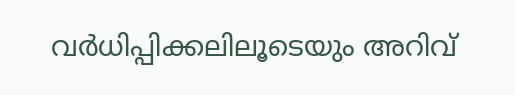വർധിപ്പിക്കലിലൂടെയും അറിവ്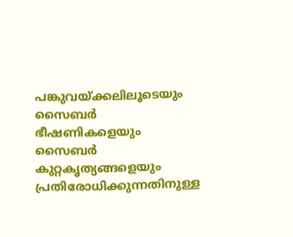പങ്കുവയ്ക്കലിലൂടെയും സൈബർ ഭീഷണികളെയും സൈബർ കുറ്റകൃത്യങ്ങളെയും പ്രതിരോധിക്കുന്നതിനുള്ള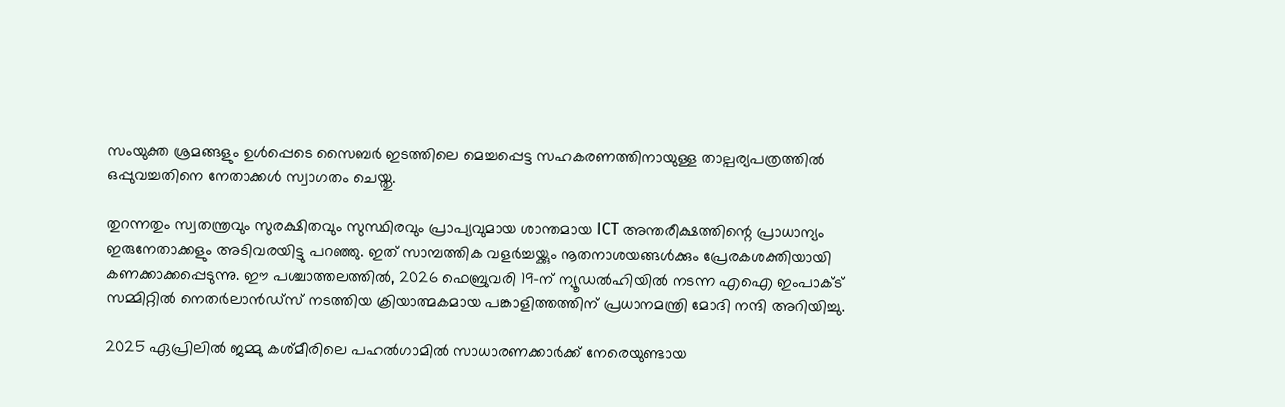സംയുക്ത ശ്രമങ്ങളും ഉൾപ്പെടെ സൈബർ ഇടത്തിലെ മെച്ചപ്പെട്ട സഹകരണത്തിനായുള്ള താല്പര്യപത്രത്തിൽ ഒപ്പുവച്ചതിനെ നേതാക്കൾ സ്വാഗതം ചെയ്തു.

തുറന്നതും സ്വതന്ത്രവും സുരക്ഷിതവും സുസ്ഥിരവും പ്രാപ്യവുമായ ശാന്തമായ ICT അന്തരീക്ഷത്തിന്റെ പ്രാധാന്യം ഇരുനേതാക്കളും അടിവരയിട്ടു പറഞ്ഞു. ഇത് സാമ്പത്തിക വളർച്ചയ്ക്കും നൂതനാശയങ്ങൾക്കും പ്രേരകശക്തിയായി കണക്കാക്കപ്പെടുന്നു. ഈ പശ്ചാത്തലത്തിൽ, 2026 ഫെബ്രുവരി 19-ന് ന്യൂഡൽഹിയിൽ നടന്ന എഐ ഇംപാക്ട് സമ്മിറ്റിൽ നെതർലാൻഡ്സ് നടത്തിയ ക്രിയാത്മകമായ പങ്കാളിത്തത്തിന് പ്രധാനമന്ത്രി മോദി നന്ദി അറിയിച്ചു.

2025 ഏപ്രിലിൽ ജമ്മു കശ്മീരിലെ പഹൽഗാമിൽ സാധാരണക്കാർക്ക് നേരെയുണ്ടായ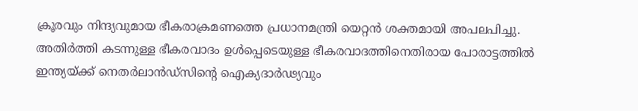ക്രൂരവും നിന്ദ്യവുമായ ഭീകരാക്രമണത്തെ പ്രധാനമന്ത്രി യെറ്റൻ ശക്തമായി അപലപിച്ചു. അതിർത്തി കടന്നുള്ള ഭീകരവാദം ഉൾപ്പെടെയുള്ള ഭീകരവാദത്തിനെതിരായ പോരാട്ടത്തിൽ ഇന്ത്യയ്ക്ക് നെതർലാൻഡ്സിന്റെ ഐക്യദാർഢ്യവും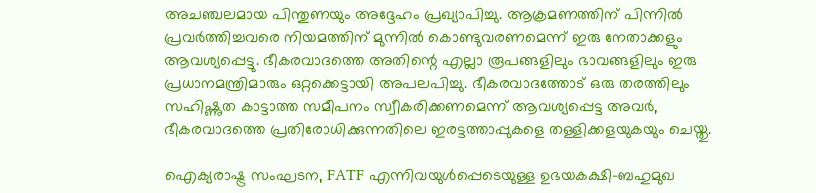അചഞ്ചലമായ പിന്തുണയും അദ്ദേഹം പ്രഖ്യാപിച്ചു. ആക്രമണത്തിന് പിന്നിൽ പ്രവർത്തിച്ചവരെ നിയമത്തിന് മുന്നിൽ കൊണ്ടുവരണമെന്ന് ഇരു നേതാക്കളും ആവശ്യപ്പെട്ടു. ഭീകരവാദത്തെ അതിന്റെ എല്ലാ രൂപങ്ങളിലും ഭാവങ്ങളിലും ഇരു പ്രധാനമന്ത്രിമാരും ഒറ്റക്കെട്ടായി അപലപിച്ചു. ഭീകരവാദത്തോട് ഒരു തരത്തിലും സഹിഷ്ണുത കാട്ടാത്ത സമീപനം സ്വീകരിക്കണമെന്ന് ആവശ്യപ്പെട്ട അവർ, ഭീകരവാദത്തെ പ്രതിരോധിക്കുന്നതിലെ ഇരട്ടത്താപ്പുകളെ തള്ളിക്കളയുകയും ചെയ്തു.

ഐക്യരാഷ്ട്ര സംഘടന, FATF എന്നിവയുൾപ്പെടെയുള്ള ഉഭയകക്ഷി-ബഹുമുഖ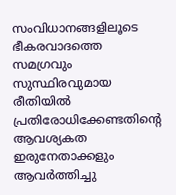സംവിധാനങ്ങളിലൂടെ ഭീകരവാദത്തെ സമഗ്രവും സുസ്ഥിരവുമായ രീതിയിൽ പ്രതിരോധിക്കേണ്ടതിന്റെ ആവശ്യകത ഇരുനേതാക്കളും ആവർത്തിച്ചു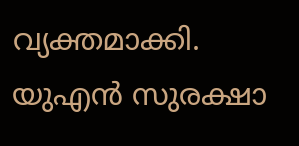വ്യക്തമാക്കി. യുഎൻ സുരക്ഷാ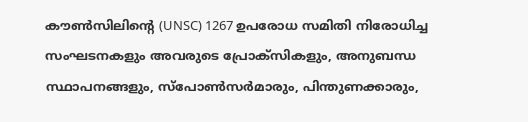കൗൺസിലിന്റെ (UNSC) 1267 ഉപരോധ സമിതി നിരോധിച്ച സംഘടനകളും അവരുടെ പ്രോക്സികളും, അനുബന്ധ സ്ഥാപനങ്ങളും, സ്പോൺസർമാരും, പിന്തുണക്കാരും,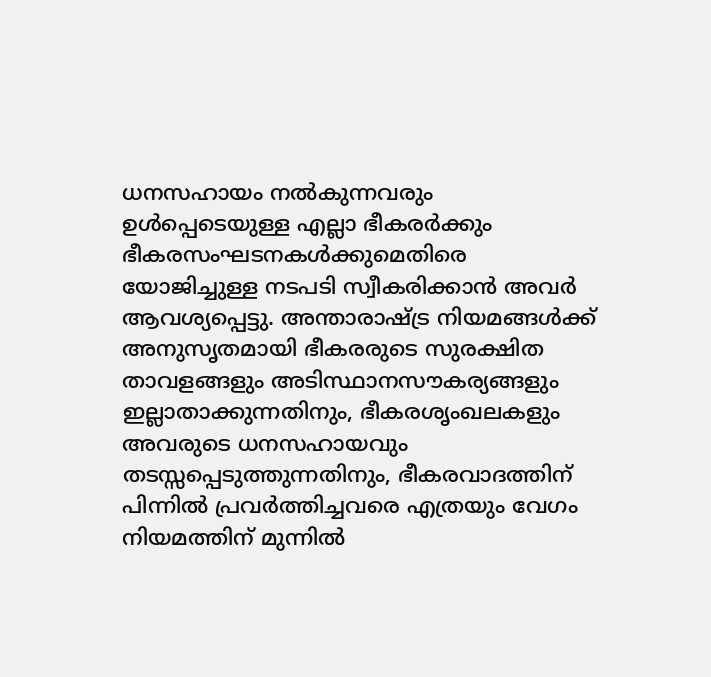ധനസഹായം നൽകുന്നവരും ഉൾപ്പെടെയുള്ള എല്ലാ ഭീകരർക്കും ഭീകരസംഘടനകൾക്കുമെതിരെ യോജിച്ചുള്ള നടപടി സ്വീകരിക്കാൻ അവർ ആവശ്യപ്പെട്ടു. അന്താരാഷ്ട്ര നിയമങ്ങൾക്ക് അനുസൃതമായി ഭീകരരുടെ സുരക്ഷിത താവളങ്ങളും അടിസ്ഥാനസൗകര്യങ്ങളും ഇല്ലാതാക്കുന്നതിനും, ഭീകരശൃംഖലകളും അവരുടെ ധനസഹായവും തടസ്സപ്പെടുത്തുന്നതിനും, ഭീകരവാദത്തിന് പിന്നിൽ പ്രവർത്തിച്ചവരെ എത്രയും വേഗം നിയമത്തിന് മുന്നിൽ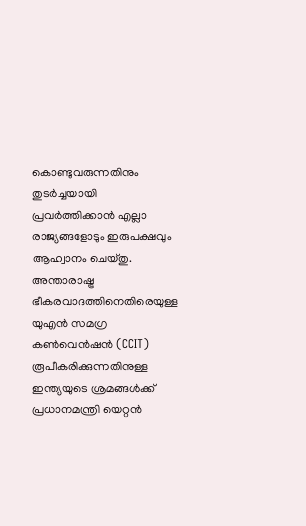കൊണ്ടുവരുന്നതിനും തുടർച്ചയായി പ്രവർത്തിക്കാൻ എല്ലാ രാജ്യങ്ങളോടും ഇരുപക്ഷവും ആഹ്വാനം ചെയ്തു. അന്താരാഷ്ട്ര ഭീകരവാദത്തിനെതിരെയുള്ള യുഎൻ സമഗ്ര കൺവെൻഷൻ (CCIT) രൂപീകരിക്കുന്നതിനുള്ള ഇന്ത്യയുടെ ശ്രമങ്ങൾക്ക് പ്രധാനമന്ത്രി യെറ്റൻ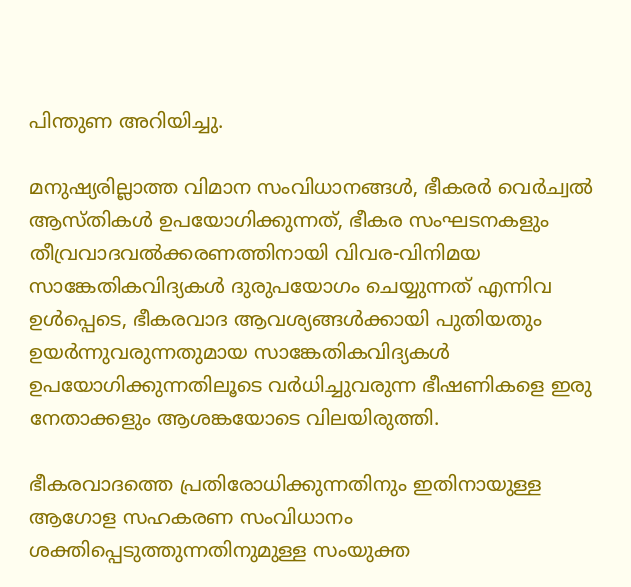പിന്തുണ അറിയിച്ചു.

മനുഷ്യരില്ലാത്ത വിമാന സംവിധാനങ്ങൾ, ഭീകരർ വെർച്വൽ ആസ്തികൾ ഉപയോഗിക്കുന്നത്, ഭീകര സംഘടനകളും തീവ്രവാദവൽക്കരണത്തിനായി വിവര-വിനിമയ സാങ്കേതികവിദ്യകൾ ദുരുപയോഗം ചെയ്യുന്നത് എന്നിവ ഉൾപ്പെടെ, ഭീകരവാദ ആവശ്യങ്ങൾക്കായി പുതിയതും ഉയർന്നുവരുന്നതുമായ സാങ്കേതികവിദ്യകൾ ഉപയോഗിക്കുന്നതിലൂടെ വർധിച്ചുവരുന്ന ഭീഷണികളെ ഇരു നേതാക്കളും ആശങ്കയോടെ വിലയിരുത്തി.

ഭീകരവാദത്തെ പ്രതിരോധിക്കുന്നതിനും ഇതിനായുള്ള ആഗോള സഹകരണ സംവിധാനം ശക്തിപ്പെടുത്തുന്നതിനുമുള്ള സംയുക്ത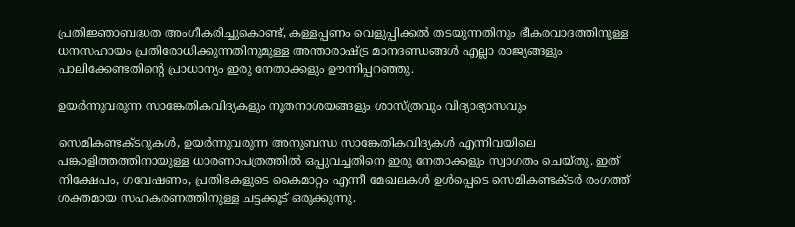പ്രതിജ്ഞാബദ്ധത അംഗീകരിച്ചുകൊണ്ട്, കള്ളപ്പണം വെളുപ്പിക്കൽ തടയുന്നതിനും ഭീകരവാദത്തിനുള്ള ധനസഹായം പ്രതിരോധിക്കുന്നതിനുമുള്ള അന്താരാഷ്ട്ര മാനദണ്ഡങ്ങൾ എല്ലാ രാജ്യങ്ങളും പാലിക്കേണ്ടതിന്റെ പ്രാധാന്യം ഇരു നേതാക്കളും ഊന്നിപ്പറഞ്ഞു.

ഉയർന്നുവരുന്ന സാങ്കേതികവിദ്യകളും നൂതനാശയങ്ങളും ശാസ്ത്രവും വിദ്യാഭ്യാസവും

സെമികണ്ടക്ടറുകൾ, ഉയർന്നുവരുന്ന അനുബന്ധ സാങ്കേതികവിദ്യകൾ എന്നിവയിലെ പങ്കാളിത്തത്തിനായുള്ള ധാരണാപത്രത്തിൽ ഒപ്പുവച്ചതിനെ ഇരു നേതാക്കളും സ്വാഗതം ചെയ്തു. ഇത് നിക്ഷേപം, ഗവേഷണം, പ്രതിഭകളുടെ കൈമാറ്റം എന്നീ മേഖലകൾ ഉൾപ്പെടെ സെമികണ്ടക്ടർ രംഗത്ത് ശക്തമായ സഹകരണത്തിനുള്ള ചട്ടക്കൂട് ഒരുക്കുന്നു.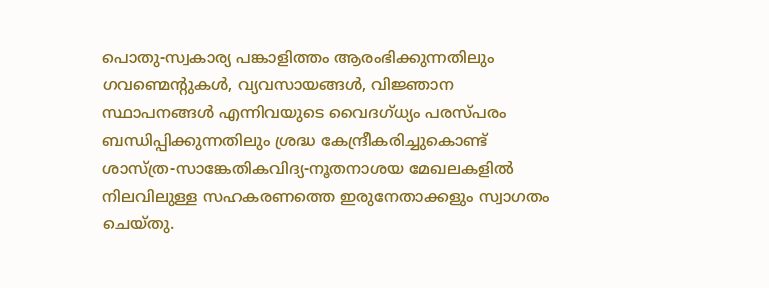പൊതു-സ്വകാര്യ പങ്കാളിത്തം ആരംഭിക്കുന്നതിലും ഗവണ്മെന്റുകൾ, വ്യവസായങ്ങൾ, വിജ്ഞാന സ്ഥാപനങ്ങൾ എന്നിവയുടെ വൈദഗ്ധ്യം പരസ്പരം ബന്ധിപ്പിക്കുന്നതിലും ശ്രദ്ധ കേന്ദ്രീകരിച്ചുകൊണ്ട് ശാസ്ത്ര-സാങ്കേതികവിദ്യ-നൂതനാശയ മേഖലകളിൽ നിലവിലുള്ള സഹകരണത്തെ ഇരുനേതാക്കളും സ്വാഗതം ചെയ്തു.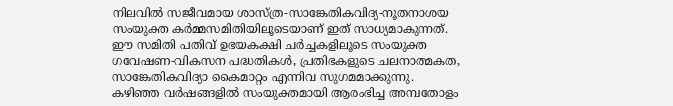നിലവിൽ സജീവമായ ശാസ്ത്ര-സാങ്കേതികവിദ്യ-നൂതനാശയ സംയുക്ത കർമ്മസമിതിയിലൂടെയാണ് ഇത് സാധ്യമാകുന്നത്. ഈ സമിതി പതിവ് ഉഭയകക്ഷി ചർച്ചകളിലൂടെ സംയുക്ത ഗവേഷണ-വികസന പദ്ധതികൾ, പ്രതിഭകളുടെ ചലനാത്മകത, സാങ്കേതികവിദ്യാ കൈമാറ്റം എന്നിവ സുഗമമാക്കുന്നു. കഴിഞ്ഞ വർഷങ്ങളിൽ സംയുക്തമായി ആരംഭിച്ച അമ്പതോളം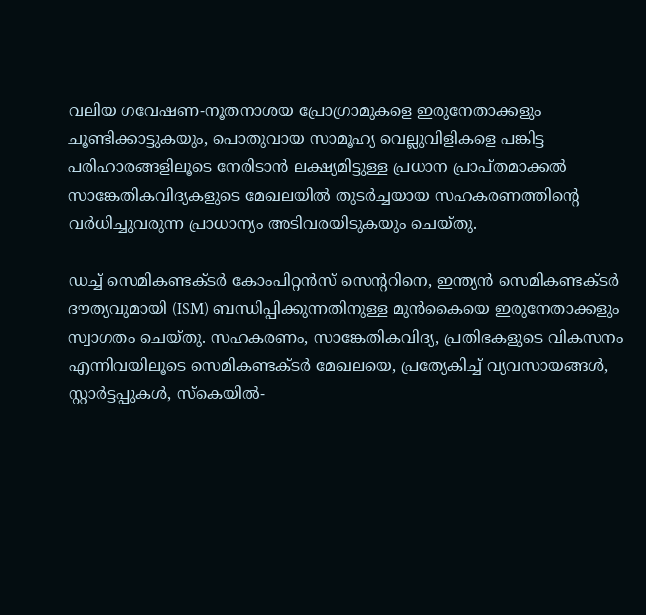വലിയ ഗവേഷണ-നൂതനാശയ പ്രോഗ്രാമുകളെ ഇരുനേതാക്കളും ചൂണ്ടിക്കാട്ടുകയും, പൊതുവായ സാമൂഹ്യ വെല്ലുവിളികളെ പങ്കിട്ട പരിഹാരങ്ങളിലൂടെ നേരിടാൻ ലക്ഷ്യമിട്ടുള്ള പ്രധാന പ്രാപ്തമാക്കൽ സാങ്കേതികവിദ്യകളുടെ മേഖലയിൽ തുടർച്ചയായ സഹകരണത്തിന്റെ വർധിച്ചുവരുന്ന പ്രാധാന്യം അടിവരയിടുകയും ചെയ്തു.

ഡച്ച് സെമികണ്ടക്ടർ കോംപിറ്റൻസ് സെന്ററിനെ, ഇന്ത്യൻ സെമികണ്ടക്ടർ ദൗത്യവുമായി (ISM) ബന്ധിപ്പിക്കുന്നതിനുള്ള മുൻകൈയെ ഇരുനേതാക്കളും സ്വാഗതം ചെയ്തു. സഹകരണം, സാങ്കേതികവിദ്യ, പ്രതിഭകളുടെ വികസനം എന്നിവയിലൂടെ സെമികണ്ടക്ടർ മേഖലയെ, പ്രത്യേകിച്ച് വ്യവസായങ്ങൾ, സ്റ്റാർട്ടപ്പുകൾ, സ്കെയിൽ-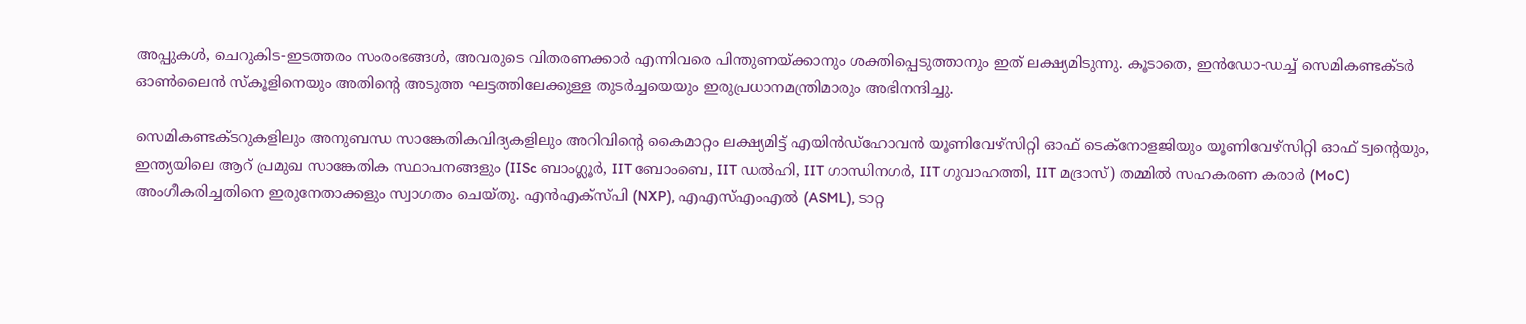അപ്പുകൾ, ചെറുകിട-ഇടത്തരം സംരംഭങ്ങൾ, അവരുടെ വിതരണക്കാർ എന്നിവരെ പിന്തുണയ്ക്കാനും ശക്തിപ്പെടുത്താനും ഇത് ലക്ഷ്യമിടുന്നു. കൂടാതെ, ഇൻഡോ-ഡച്ച് സെമികണ്ടക്ടർ ഓൺലൈൻ സ്കൂളിനെയും അതിന്റെ അടുത്ത ഘട്ടത്തിലേക്കുള്ള തുടർച്ചയെയും ഇരുപ്രധാനമന്ത്രിമാരും അഭിനന്ദിച്ചു.

സെമികണ്ടക്ടറുകളിലും അനുബന്ധ സാങ്കേതികവിദ്യകളിലും അറിവിന്റെ കൈമാറ്റം ലക്ഷ്യമിട്ട് എയിൻഡ്ഹോവൻ യൂണിവേഴ്സിറ്റി ഓഫ് ടെക്നോളജിയും യൂണിവേഴ്സിറ്റി ഓഫ് ട്വന്റെയും, ഇന്ത്യയിലെ ആറ് പ്രമുഖ സാങ്കേതിക സ്ഥാപനങ്ങളും (IISc ബാംഗ്ലൂർ, IIT ബോംബെ, IIT ഡൽഹി, IIT ഗാന്ധിനഗർ, IIT ഗുവാഹത്തി, IIT മദ്രാസ്) തമ്മിൽ സഹകരണ കരാർ (MoC) അംഗീകരിച്ചതിനെ ഇരുനേതാക്കളും സ്വാഗതം ചെയ്തു. എൻഎക്സ്പി (NXP), എഎസ്എംഎൽ (ASML), ടാറ്റ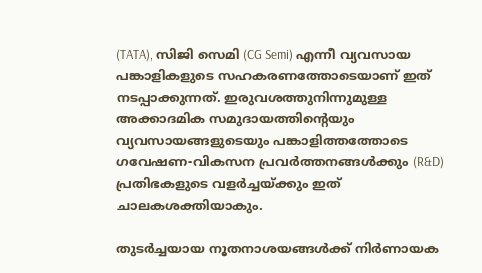(TATA), സിജി സെമി (CG Semi) എന്നീ വ്യവസായ പങ്കാളികളുടെ സഹകരണത്തോടെയാണ് ഇത് നടപ്പാക്കുന്നത്. ഇരുവശത്തുനിന്നുമുള്ള അക്കാദമിക സമുദായത്തിന്റെയും വ്യവസായങ്ങളുടെയും പങ്കാളിത്തത്തോടെ ഗവേഷണ-വികസന പ്രവർത്തനങ്ങൾക്കും (R&D) പ്രതിഭകളുടെ വളർച്ചയ്ക്കും ഇത് ചാലകശക്തിയാകും.

തുടർച്ചയായ നൂതനാശയങ്ങൾക്ക് നിർണായക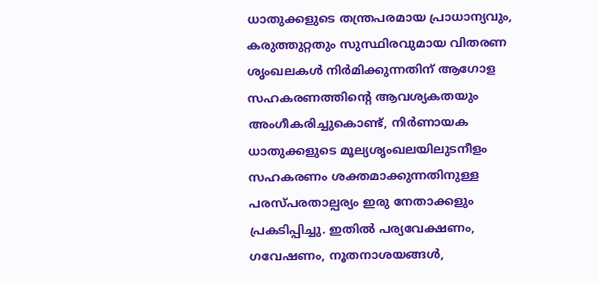ധാതുക്കളുടെ തന്ത്രപരമായ പ്രാധാന്യവും, കരുത്തുറ്റതും സുസ്ഥിരവുമായ വിതരണ ശൃംഖലകൾ നിർമിക്കുന്നതിന് ആഗോള സഹകരണത്തിന്റെ ആവശ്യകതയും അംഗീകരിച്ചുകൊണ്ട്, നിർണായക ധാതുക്കളുടെ മൂല്യശൃംഖലയിലുടനീളം സഹകരണം ശക്തമാക്കുന്നതിനുള്ള പരസ്പരതാല്പര്യം ഇരു നേതാക്കളും പ്രകടിപ്പിച്ചു. ഇതിൽ പര്യവേക്ഷണം, ഗവേഷണം, നൂതനാശയങ്ങൾ,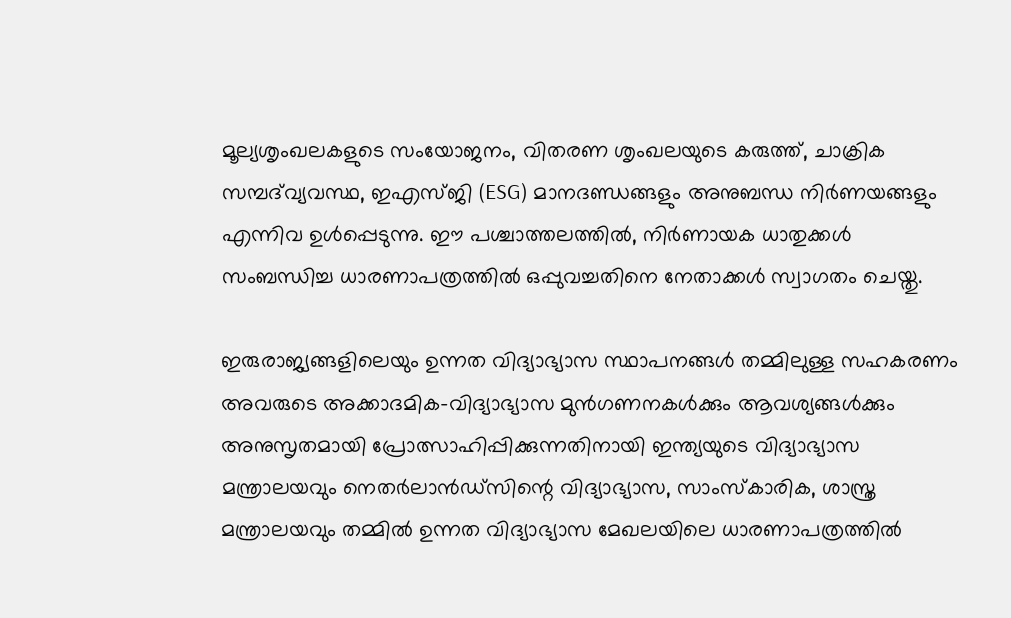മൂല്യശൃംഖലകളുടെ സംയോജനം, വിതരണ ശൃംഖലയുടെ കരുത്ത്, ചാക്രിക സമ്പദ്‌വ്യവസ്ഥ, ഇഎസ്ജി (ESG) മാനദണ്ഡങ്ങളും അനുബന്ധ നിർണയങ്ങളും എന്നിവ ഉൾപ്പെടുന്നു. ഈ പശ്ചാത്തലത്തിൽ, നിർണായക ധാതുക്കൾ സംബന്ധിച്ച ധാരണാപത്രത്തിൽ ഒപ്പുവച്ചതിനെ നേതാക്കൾ സ്വാഗതം ചെയ്തു.

ഇരുരാജ്യങ്ങളിലെയും ഉന്നത വിദ്യാഭ്യാസ സ്ഥാപനങ്ങൾ തമ്മിലുള്ള സഹകരണം അവരുടെ അക്കാദമിക-വിദ്യാഭ്യാസ മുൻഗണനകൾക്കും ആവശ്യങ്ങൾക്കും അനുസൃതമായി പ്രോത്സാഹിപ്പിക്കുന്നതിനായി ഇന്ത്യയുടെ വിദ്യാഭ്യാസ മന്ത്രാലയവും നെതർലാൻഡ്സിന്റെ വിദ്യാഭ്യാസ, സാംസ്കാരിക, ശാസ്ത്ര മന്ത്രാലയവും തമ്മിൽ ഉന്നത വിദ്യാഭ്യാസ മേഖലയിലെ ധാരണാപത്രത്തിൽ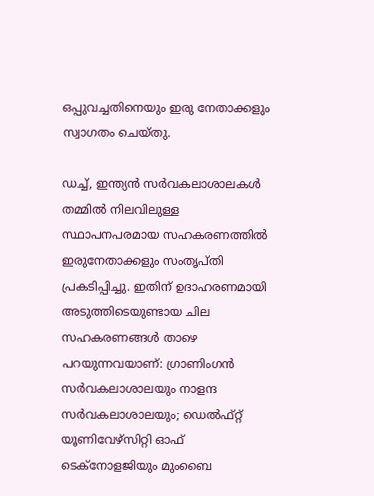ഒപ്പുവച്ചതിനെയും ഇരു നേതാക്കളും സ്വാഗതം ചെയ്തു.

ഡച്ച്, ഇന്ത്യൻ സർവകലാശാലകൾ തമ്മിൽ നിലവിലുള്ള സ്ഥാപനപരമായ സഹകരണത്തിൽ ഇരുനേതാക്കളും സംതൃപ്തി പ്രകടിപ്പിച്ചു. ഇതിന് ഉദാഹരണമായി അടുത്തിടെയുണ്ടായ ചില സഹകരണങ്ങൾ താഴെ പറയുന്നവയാണ്: ഗ്രാണിംഗൻ സർവകലാശാലയും നാളന്ദ സർവകലാശാലയും; ഡെൽഫ്റ്റ് യൂണിവേഴ്സിറ്റി ഓഫ് ടെക്നോളജിയും മുംബൈ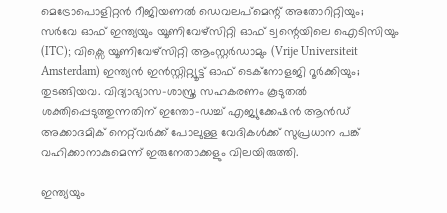മെട്രോപൊളിറ്റൻ റീജിയണൽ ഡെവലപ്‌മെന്റ് അതോറിറ്റിയും; സർവേ ഓഫ് ഇന്ത്യയും യൂണിവേഴ്സിറ്റി ഓഫ് ട്വന്റെയിലെ ഐടിസിയും (ITC); വിക്സെ യൂണിവേഴ്സിറ്റി ആംസ്റ്റർഡാമും (Vrije Universiteit Amsterdam) ഇന്ത്യൻ ഇൻസ്റ്റിറ്റ്യൂട്ട് ഓഫ് ടെക്നോളജി റൂർക്കിയും; തുടങ്ങിയവ. വിദ്യാഭ്യാസ-ശാസ്ത്ര സഹകരണം കൂടുതൽ ശക്തിപ്പെടുത്തുന്നതിന് ഇന്തോ-ഡച്ച് എജ്യുക്കേഷൻ ആൻഡ് അക്കാദമിക് നെറ്റ്‌വർക്ക് പോലുള്ള വേദികൾക്ക് സുപ്രധാന പങ്ക് വഹിക്കാനാകുമെന്ന് ഇരുനേതാക്കളും വിലയിരുത്തി.

ഇന്ത്യയും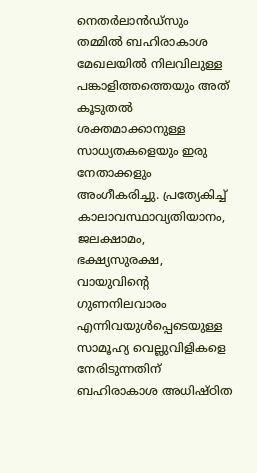നെതർലാൻഡ്സും തമ്മിൽ ബഹിരാകാശ മേഖലയിൽ നിലവിലുള്ള പങ്കാളിത്തത്തെയും അത് കൂടുതൽ ശക്തമാക്കാനുള്ള സാധ്യതകളെയും ഇരു നേതാക്കളും അംഗീകരിച്ചു. പ്രത്യേകിച്ച് കാലാവസ്ഥാവ്യതിയാനം, ജലക്ഷാമം, ഭക്ഷ്യസുരക്ഷ, വായുവിന്റെ ഗുണനിലവാരം എന്നിവയുൾപ്പെടെയുള്ള സാമൂഹ്യ വെല്ലുവിളികളെ നേരിടുന്നതിന് ബഹിരാകാശ അധിഷ്ഠിത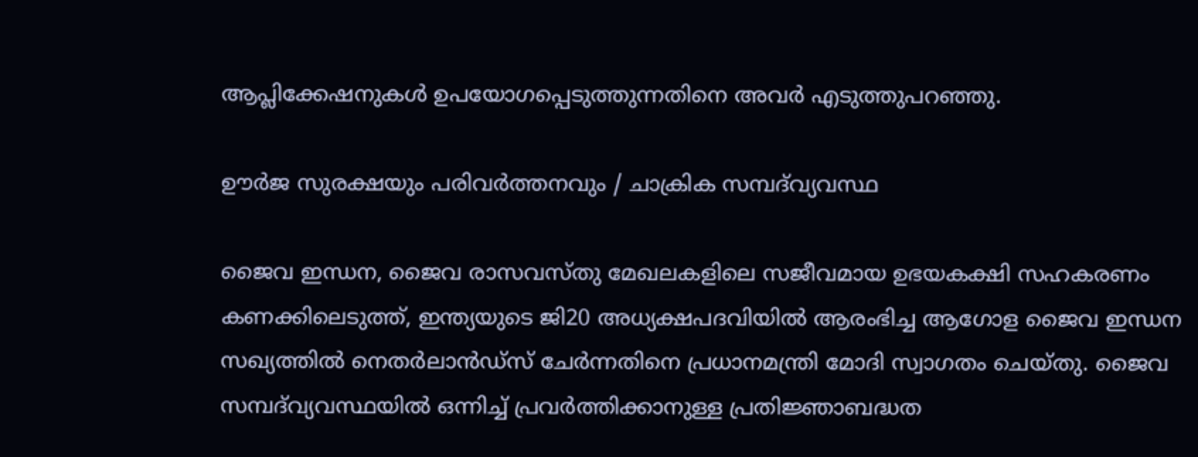ആപ്ലിക്കേഷനുകൾ ഉപയോഗപ്പെടുത്തുന്നതിനെ അവർ എടുത്തുപറഞ്ഞു.

ഊർജ സുരക്ഷയും പരിവർത്തനവും / ചാക്രിക സമ്പദ്‌വ്യവസ്ഥ

ജൈവ ഇന്ധന, ജൈവ രാസവസ്തു മേഖലകളിലെ സജീവമായ ഉഭയകക്ഷി സഹകരണം കണക്കിലെടുത്ത്, ഇന്ത്യയുടെ ജി20 അധ്യക്ഷപദവിയിൽ ആരംഭിച്ച ആഗോള ജൈവ ഇന്ധന സഖ്യത്തിൽ നെതർലാൻഡ്സ് ചേർന്നതിനെ പ്രധാനമന്ത്രി മോദി സ്വാഗതം ചെയ്തു. ജൈവ സമ്പദ്‌വ്യവസ്ഥയിൽ ഒന്നിച്ച് പ്രവർത്തിക്കാനുള്ള പ്രതിജ്ഞാബദ്ധത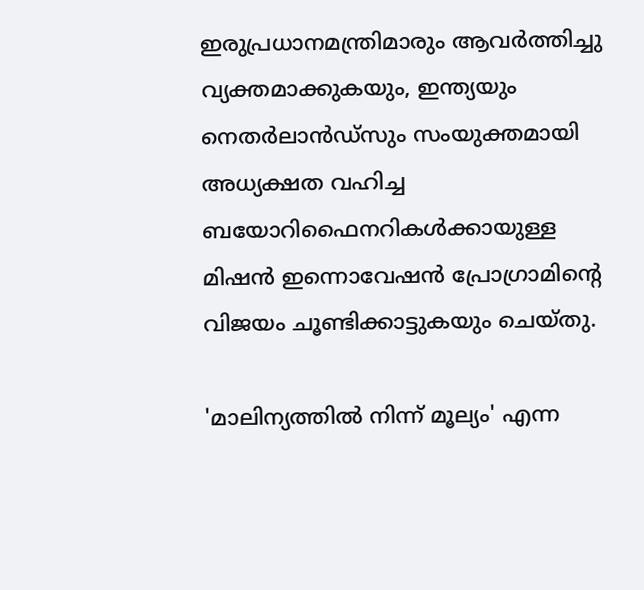ഇരുപ്രധാനമന്ത്രിമാരും ആവർത്തിച്ചു വ്യക്തമാക്കുകയും, ഇന്ത്യയും നെതർലാൻഡ്സും സംയുക്തമായി അധ്യക്ഷത വഹിച്ച ബയോറിഫൈനറികൾക്കായുള്ള മിഷൻ ഇന്നൊവേഷൻ പ്രോഗ്രാമിന്റെ വിജയം ചൂണ്ടിക്കാട്ടുകയും ചെയ്തു.

'മാലിന്യത്തിൽ നിന്ന് മൂല്യം' എന്ന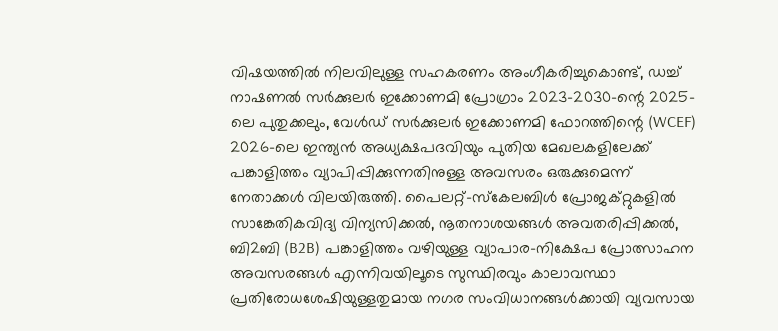വിഷയത്തിൽ നിലവിലുള്ള സഹകരണം അംഗീകരിച്ചുകൊണ്ട്, ഡച്ച് നാഷണൽ സർക്കുലർ ഇക്കോണമി പ്രോഗ്രാം 2023-2030-ന്റെ 2025-ലെ പുതുക്കലും, വേൾഡ് സർക്കുലർ ഇക്കോണമി ഫോറത്തിന്റെ (WCEF) 2026-ലെ ഇന്ത്യൻ അധ്യക്ഷപദവിയും പുതിയ മേഖലകളിലേക്ക് പങ്കാളിത്തം വ്യാപിപ്പിക്കുന്നതിനുള്ള അവസരം ഒരുക്കുമെന്ന് നേതാക്കൾ വിലയിരുത്തി. പൈലറ്റ്-സ്കേലബിൾ പ്രോജക്റ്റുകളിൽ സാങ്കേതികവിദ്യ വിന്യസിക്കൽ, നൂതനാശയങ്ങൾ അവതരിപ്പിക്കൽ, ബി2ബി (B2B) പങ്കാളിത്തം വഴിയുള്ള വ്യാപാര-നിക്ഷേപ പ്രോത്സാഹന അവസരങ്ങൾ എന്നിവയിലൂടെ സുസ്ഥിരവും കാലാവസ്ഥാ പ്രതിരോധശേഷിയുള്ളതുമായ നഗര സംവിധാനങ്ങൾക്കായി വ്യവസായ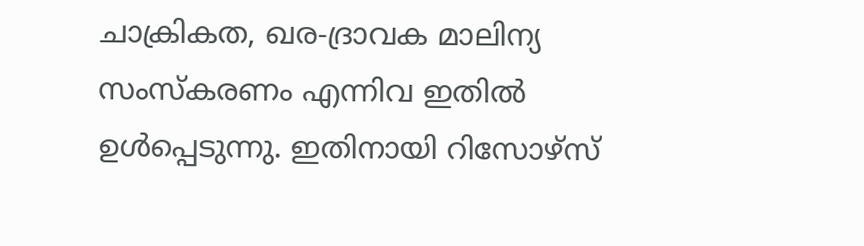ചാക്രികത, ഖര-ദ്രാവക മാലിന്യ സംസ്കരണം എന്നിവ ഇതിൽ ഉൾപ്പെടുന്നു. ഇതിനായി റിസോഴ്സ്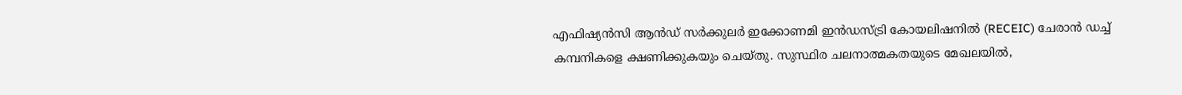എഫിഷ്യൻസി ആൻഡ് സർക്കുലർ ഇക്കോണമി ഇൻഡസ്ട്രി കോയലിഷനിൽ (RECEIC) ചേരാൻ ഡച്ച് കമ്പനികളെ ക്ഷണിക്കുകയും ചെയ്തു. സുസ്ഥിര ചലനാത്മകതയുടെ മേഖലയിൽ,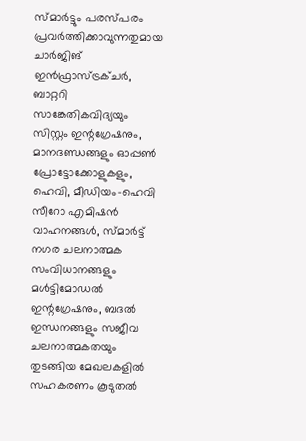സ്മാർട്ടും പരസ്പരം പ്രവർത്തിക്കാവുന്നതുമായ ചാർജിങ് ഇൻഫ്രാസ്ട്രക്ചർ, ബാറ്ററി സാങ്കേതികവിദ്യയും സിസ്റ്റം ഇന്റഗ്രേഷനും, മാനദണ്ഡങ്ങളും ഓപ്പൺ പ്രോട്ടോക്കോളുകളും, ഹെവി, മീഡിയം-ഹെവി സീറോ എമിഷൻ വാഹനങ്ങൾ, സ്മാർട്ട് നഗര ചലനാത്മക സംവിധാനങ്ങളും മൾട്ടിമോഡൽ ഇന്റഗ്രേഷനും, ബദൽ ഇന്ധനങ്ങളും സജീവ ചലനാത്മകതയും തുടങ്ങിയ മേഖലകളിൽ സഹകരണം കൂടുതൽ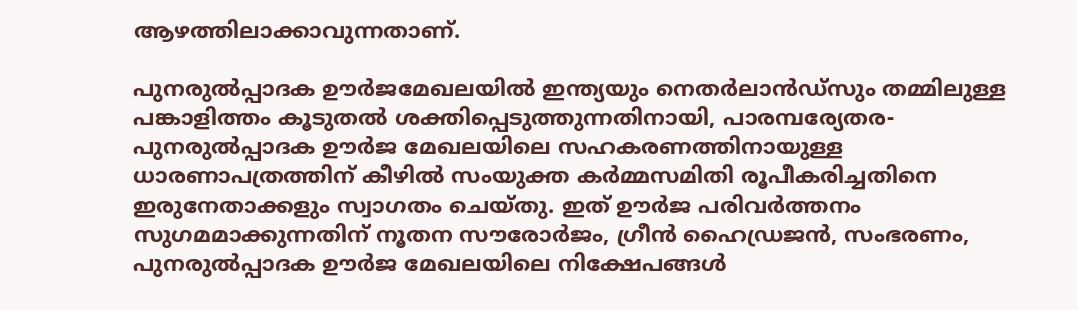ആഴത്തിലാക്കാവുന്നതാണ്.

പുനരുൽപ്പാദക ഊർജമേഖലയിൽ ഇന്ത്യയും നെതർലാൻഡ്സും തമ്മിലുള്ള പങ്കാളിത്തം കൂടുതൽ ശക്തിപ്പെടുത്തുന്നതിനായി, പാരമ്പര്യേതര-പുനരുൽപ്പാദക ഊർജ മേഖലയിലെ സഹകരണത്തിനായുള്ള ധാരണാപത്രത്തിന് കീഴിൽ സംയുക്ത കർമ്മസമിതി രൂപീകരിച്ചതിനെ ഇരുനേതാക്കളും സ്വാഗതം ചെയ്തു. ഇത് ഊർജ പരിവർത്തനം സുഗമമാക്കുന്നതിന് നൂതന സൗരോർജം, ഗ്രീൻ ഹൈഡ്രജൻ, സംഭരണം, പുനരുൽപ്പാദക ഊർജ മേഖലയിലെ നിക്ഷേപങ്ങൾ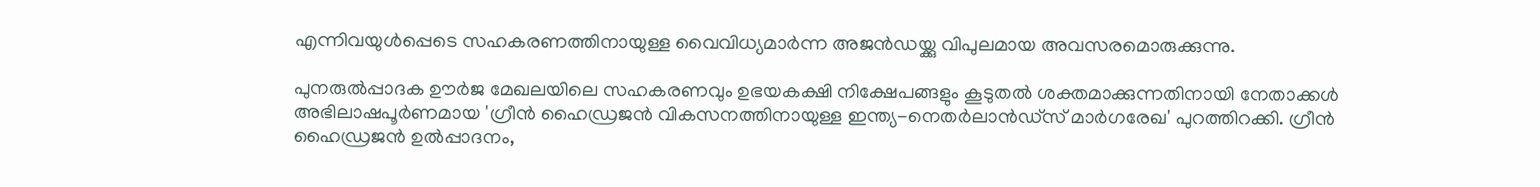എന്നിവയുൾപ്പെടെ സഹകരണത്തിനായുള്ള വൈവിധ്യമാർന്ന അജൻഡയ്ക്കു വിപുലമായ അവസരമൊരുക്കുന്നു.

പുനരുൽപ്പാദക ഊർജ മേഖലയിലെ സഹകരണവും ഉഭയകക്ഷി നിക്ഷേപങ്ങളും കൂടുതൽ ശക്തമാക്കുന്നതിനായി നേതാക്കൾ അഭിലാഷപൂർണമായ 'ഗ്രീൻ ഹൈഡ്രജൻ വികസനത്തിനായുള്ള ഇന്ത്യ-നെതർലാൻഡ്സ് മാർഗരേഖ' പുറത്തിറക്കി. ഗ്രീൻ ഹൈഡ്രജൻ ഉൽപ്പാദനം,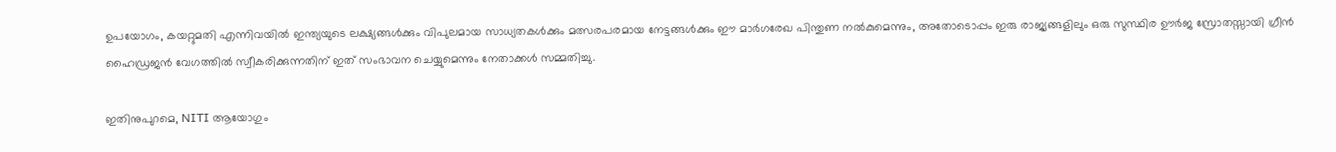ഉപയോഗം, കയറ്റുമതി എന്നിവയിൽ ഇന്ത്യയുടെ ലക്ഷ്യങ്ങൾക്കും വിപുലമായ സാധ്യതകൾക്കും മത്സരപരമായ നേട്ടങ്ങൾക്കും ഈ മാർഗരേഖ പിന്തുണ നൽകുമെന്നും, അതോടൊപ്പം ഇരു രാജ്യങ്ങളിലും ഒരു സുസ്ഥിര ഊർജ സ്രോതസ്സായി ഗ്രീൻ ഹൈഡ്രജൻ വേഗത്തിൽ സ്വീകരിക്കുന്നതിന് ഇത് സംഭാവന ചെയ്യുമെന്നും നേതാക്കൾ സമ്മതിച്ചു.

ഇതിനുപുറമെ, NITI ആയോഗും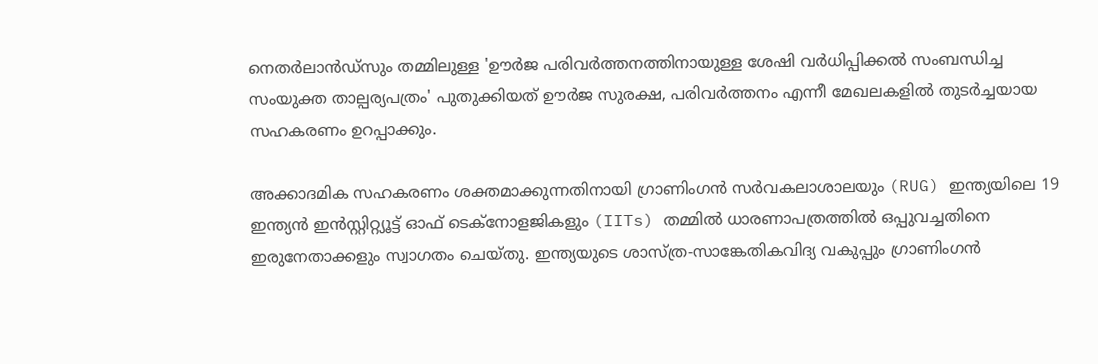നെതർലാൻഡ്സും തമ്മിലുള്ള 'ഊർജ പരിവർത്തനത്തിനായുള്ള ശേഷി വർധിപ്പിക്കൽ സംബന്ധിച്ച സംയുക്ത താല്പര്യപത്രം' പുതുക്കിയത് ഊർജ സുരക്ഷ, പരിവർത്തനം എന്നീ മേഖലകളിൽ തുടർച്ചയായ സഹകരണം ഉറപ്പാക്കും.

അക്കാദമിക സഹകരണം ശക്തമാക്കുന്നതിനായി ഗ്രാണിംഗൻ സർവകലാശാലയും (RUG) ഇന്ത്യയിലെ 19 ഇന്ത്യൻ ഇൻസ്റ്റിറ്റ്യൂട്ട് ഓഫ് ടെക്നോളജികളും (IITs) തമ്മിൽ ധാരണാപത്രത്തിൽ ഒപ്പുവച്ചതിനെ ഇരുനേതാക്കളും സ്വാഗതം ചെയ്തു. ഇന്ത്യയുടെ ശാസ്ത്ര-സാങ്കേതികവിദ്യ വകുപ്പും ഗ്രാണിംഗൻ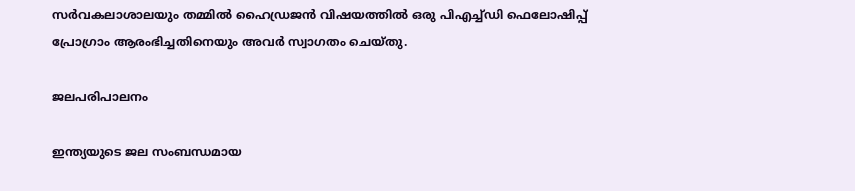സർവകലാശാലയും തമ്മിൽ ഹൈഡ്രജൻ വിഷയത്തിൽ ഒരു പിഎച്ച്ഡി ഫെലോഷിപ്പ് പ്രോഗ്രാം ആരംഭിച്ചതിനെയും അവർ സ്വാഗതം ചെയ്തു.

ജലപരിപാലനം

ഇന്ത്യയുടെ ജല സംബന്ധമായ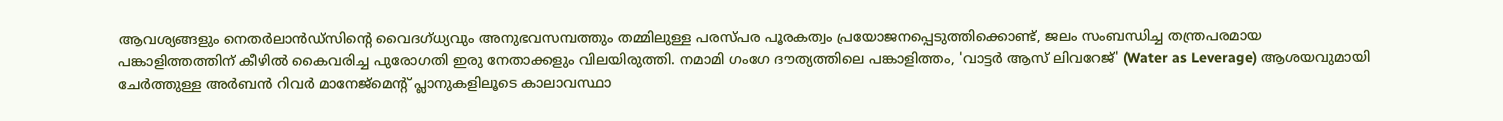ആവശ്യങ്ങളും നെതർലാൻഡ്സിന്റെ വൈദഗ്ധ്യവും അനുഭവസമ്പത്തും തമ്മിലുള്ള പരസ്പര പൂരകത്വം പ്രയോജനപ്പെടുത്തിക്കൊണ്ട്, ജലം സംബന്ധിച്ച തന്ത്രപരമായ പങ്കാളിത്തത്തിന് കീഴിൽ കൈവരിച്ച പുരോഗതി ഇരു നേതാക്കളും വിലയിരുത്തി. നമാമി ഗംഗേ ദൗത്യത്തിലെ പങ്കാളിത്തം, 'വാട്ടർ ആസ് ലിവറേജ്' (Water as Leverage) ആശയവുമായി ചേർത്തുള്ള അർബൻ റിവർ മാനേജ്‌മെന്റ് പ്ലാനുകളിലൂടെ കാലാവസ്ഥാ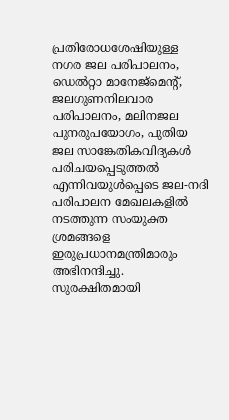പ്രതിരോധശേഷിയുള്ള നഗര ജല പരിപാലനം, ഡെൽറ്റാ മാനേജ്‌മെന്റ്, ജലഗുണനിലവാര പരിപാലനം, മലിനജല പുനരുപയോഗം, പുതിയ ജല സാങ്കേതികവിദ്യകൾ പരിചയപ്പെടുത്തൽ എന്നിവയുൾപ്പെടെ ജല-നദി പരിപാലന മേഖലകളിൽ നടത്തുന്ന സംയുക്ത ശ്രമങ്ങളെ ഇരുപ്രധാനമന്ത്രിമാരും അഭിനന്ദിച്ചു. സുരക്ഷിതമായി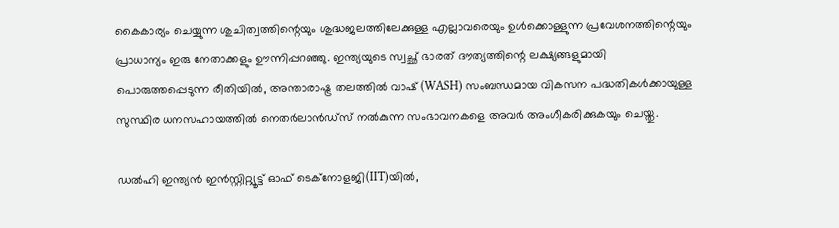കൈകാര്യം ചെയ്യുന്ന ശുചിത്വത്തിന്റെയും ശുദ്ധജലത്തിലേക്കുള്ള എല്ലാവരെയും ഉൾക്കൊള്ളുന്ന പ്രവേശനത്തിന്റെയും പ്രാധാന്യം ഇരു നേതാക്കളും ഊന്നിപ്പറഞ്ഞു. ഇന്ത്യയുടെ സ്വച്ഛ് ഭാരത് ദൗത്യത്തിന്റെ ലക്ഷ്യങ്ങളുമായി പൊരുത്തപ്പെടുന്ന രീതിയിൽ, അന്താരാഷ്ട്ര തലത്തിൽ വാഷ് (WASH) സംബന്ധമായ വികസന പദ്ധതികൾക്കായുള്ള സുസ്ഥിര ധനസഹായത്തിൽ നെതർലാൻഡ്സ് നൽകുന്ന സംഭാവനകളെ അവർ അംഗീകരിക്കുകയും ചെയ്തു.

ഡൽഹി ഇന്ത്യൻ ഇൻസ്റ്റിറ്റ്യൂട്ട് ഓഫ് ടെക്നോളജി(IIT)യിൽ,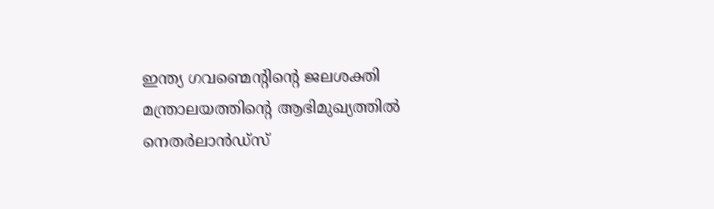ഇന്ത്യ ഗവണ്മെന്റിന്റെ ജലശക്തി മന്ത്രാലയത്തിന്റെ ആഭിമുഖ്യത്തിൽ നെതർലാൻഡ്സ്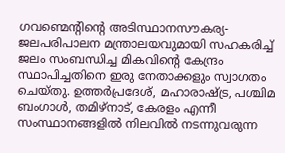ഗവണ്മെന്റിന്റെ അടിസ്ഥാനസൗകര്യ-ജലപരിപാലന മന്ത്രാലയവുമായി സഹകരിച്ച് ജലം സംബന്ധിച്ച മികവ‌ിന്റെ കേന്ദ്രം സ്ഥാപിച്ചതിനെ ഇരു നേതാക്കളും സ്വാഗതം ചെയ്തു. ഉത്തർപ്രദേശ്, മഹാരാഷ്ട്ര, പശ്ചിമ ബംഗാൾ, തമിഴ്നാട്, കേരളം എന്നീ സംസ്ഥാനങ്ങളിൽ നിലവിൽ നടന്നുവരുന്ന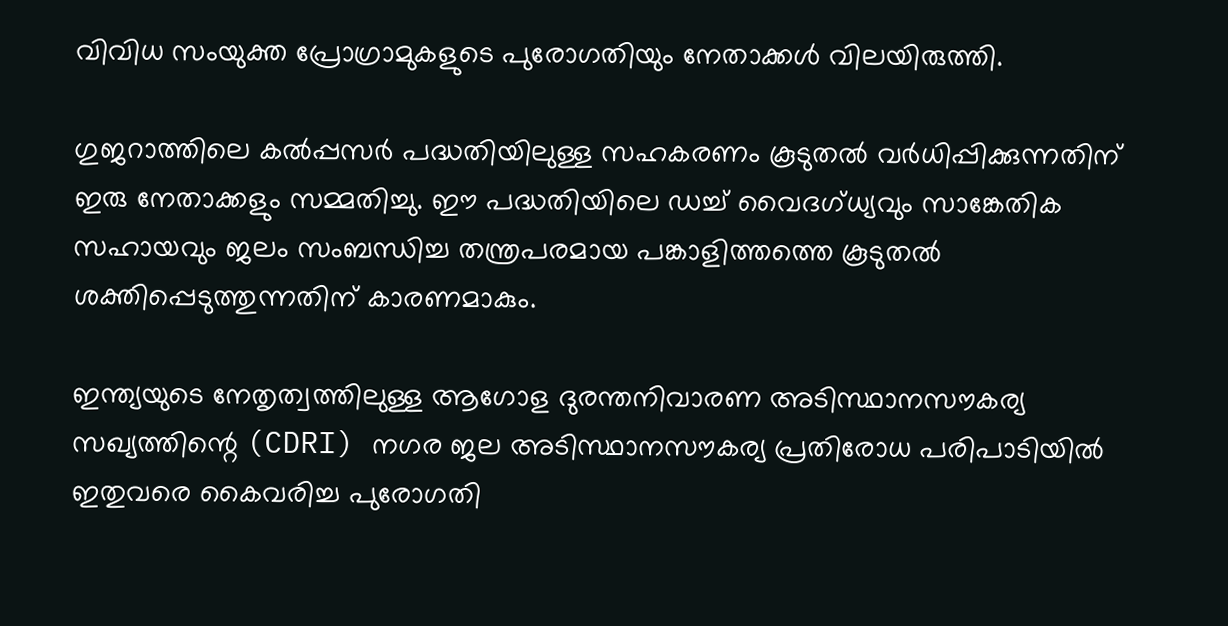വിവിധ സംയുക്ത പ്രോഗ്രാമുകളുടെ പുരോഗതിയും നേതാക്കൾ വിലയിരുത്തി.

ഗുജറാത്തിലെ കൽപ്പസർ പദ്ധതിയിലുള്ള സഹകരണം കൂടുതൽ വർധിപ്പിക്കുന്നതിന് ഇരു നേതാക്കളും സമ്മതിച്ചു. ഈ പദ്ധതിയിലെ ഡച്ച് വൈദഗ്ധ്യവും സാങ്കേതിക സഹായവും ജലം സംബന്ധിച്ച തന്ത്രപരമായ പങ്കാളിത്തത്തെ കൂടുതൽ ശക്തിപ്പെടുത്തുന്നതിന് കാരണമാകും.

ഇന്ത്യയുടെ നേതൃത്വത്തിലുള്ള ആഗോള ദുരന്തനിവാരണ അടിസ്ഥാനസൗകര്യ സഖ്യത്തിന്റെ (CDRI) നഗര ജല അടിസ്ഥാനസൗകര്യ പ്രതിരോധ പരിപാടിയിൽ ഇതുവരെ കൈവരിച്ച പുരോഗതി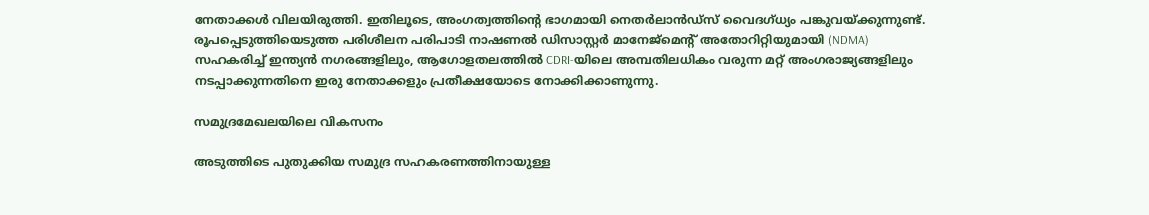നേതാക്കൾ വിലയിരുത്തി. ഇതിലൂടെ, അംഗത്വത്തിന്റെ ഭാഗമായി നെതർലാൻഡ്സ് വൈദഗ്ധ്യം പങ്കുവയ്ക്കുന്നുണ്ട്. രൂപപ്പെടുത്തിയെടുത്ത പരിശീലന പരിപാടി നാഷണൽ ഡിസാസ്റ്റർ മാനേജ്‌മെന്റ് അതോറിറ്റിയുമായി (NDMA) സഹകരിച്ച് ഇന്ത്യൻ നഗരങ്ങളിലും, ആഗോളതലത്തിൽ CDRI-യിലെ അമ്പതിലധികം വരുന്ന മറ്റ് അംഗരാജ്യങ്ങളിലും നടപ്പാക്കുന്നതിനെ ഇരു നേതാക്കളും പ്രതീക്ഷയോടെ നോക്കിക്കാണുന്നു.

സമുദ്രമേഖലയിലെ വികസനം

അടുത്തിടെ പുതുക്കിയ സമുദ്ര സഹകരണത്തിനായുള്ള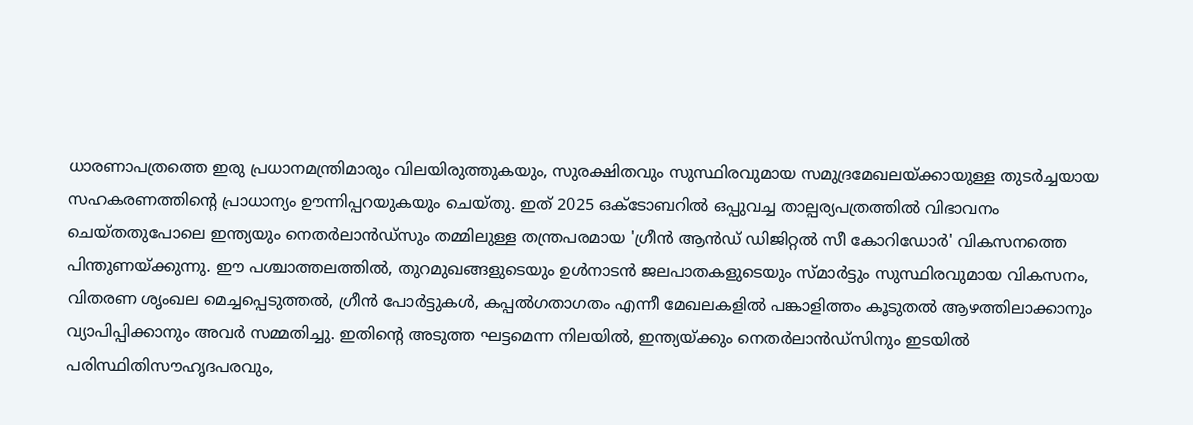ധാരണാപത്രത്തെ ഇരു പ്രധാനമന്ത്രിമാരും വിലയിരുത്തുകയും, സുരക്ഷിതവും സുസ്ഥിരവുമായ സമുദ്രമേഖലയ്ക്കായുള്ള തുടർച്ചയായ സഹകരണത്തിന്റെ പ്രാധാന്യം ഊന്നിപ്പറയുകയും ചെയ്തു. ഇത് 2025 ഒക്ടോബറിൽ ഒപ്പുവച്ച താല്പര്യപത്രത്തിൽ വിഭാവനം ചെയ്തതുപോലെ ഇന്ത്യയും നെതർലാൻഡ്സും തമ്മിലുള്ള തന്ത്രപരമായ 'ഗ്രീൻ ആൻഡ് ഡിജിറ്റൽ സീ കോറിഡോർ' വികസനത്തെ പിന്തുണയ്ക്കുന്നു. ഈ പശ്ചാത്തലത്തിൽ, തുറമുഖങ്ങളുടെയും ഉൾനാടൻ ജലപാതകളുടെയും സ്മാർട്ടും സുസ്ഥിരവുമായ വികസനം, വിതരണ ശൃംഖല മെച്ചപ്പെടുത്തൽ, ഗ്രീൻ പോർട്ടുകൾ, കപ്പൽഗതാഗതം എന്നീ മേഖലകളിൽ പങ്കാളിത്തം കൂടുതൽ ആഴത്തിലാക്കാനും വ്യാപിപ്പിക്കാനും അവർ സമ്മതിച്ചു. ഇതിന്റെ അടുത്ത ഘട്ടമെന്ന നിലയിൽ, ഇന്ത്യയ്ക്കും നെതർലാൻഡ്സിനും ഇടയിൽ പരിസ്ഥിതിസൗഹൃദപരവും,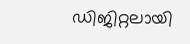ഡിജിറ്റലായി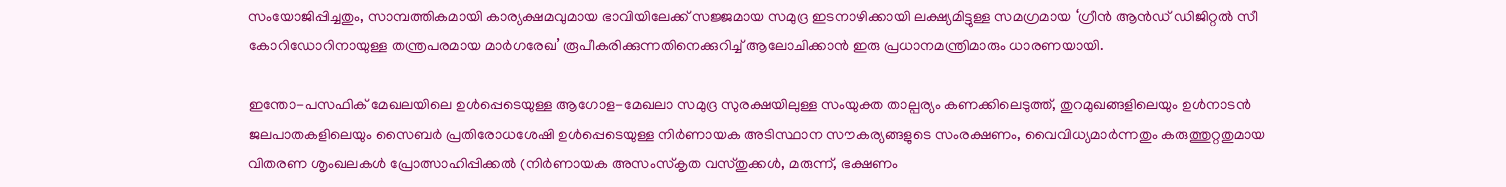സംയോജിപ്പിച്ചതും, സാമ്പത്തികമായി കാര്യക്ഷമവുമായ ഭാവിയിലേക്ക് സജ്ജമായ സമുദ്ര ഇടനാഴിക്കായി ലക്ഷ്യമിട്ടുള്ള സമഗ്രമായ ‘ഗ്രീൻ ആൻഡ് ഡിജിറ്റൽ സീ കോറിഡോറിനായുള്ള തന്ത്രപരമായ മാർഗരേഖ’ രൂപീകരിക്കുന്നതിനെക്കുറിച്ച് ആലോചിക്കാൻ ഇരു പ്രധാനമന്ത്രിമാരും ധാരണയായി.

ഇന്തോ-പസഫിക് മേഖലയിലെ ഉൾപ്പെടെയുള്ള ആഗോള-മേഖലാ സമുദ്ര സുരക്ഷയിലുള്ള സംയുക്ത താല്പര്യം കണക്കിലെടുത്ത്, തുറമുഖങ്ങളിലെയും ഉൾനാടൻ ജലപാതകളിലെയും സൈബർ പ്രതിരോധശേഷി ഉൾപ്പെടെയുള്ള നിർണായക അടിസ്ഥാന സൗകര്യങ്ങളുടെ സംരക്ഷണം, വൈവിധ്യമാർന്നതും കരുത്തുറ്റതുമായ വിതരണ ശൃംഖലകൾ പ്രോത്സാഹിപ്പിക്കൽ (നിർണായക അസംസ്‌കൃത വസ്തുക്കൾ, മരുന്ന്, ഭക്ഷണം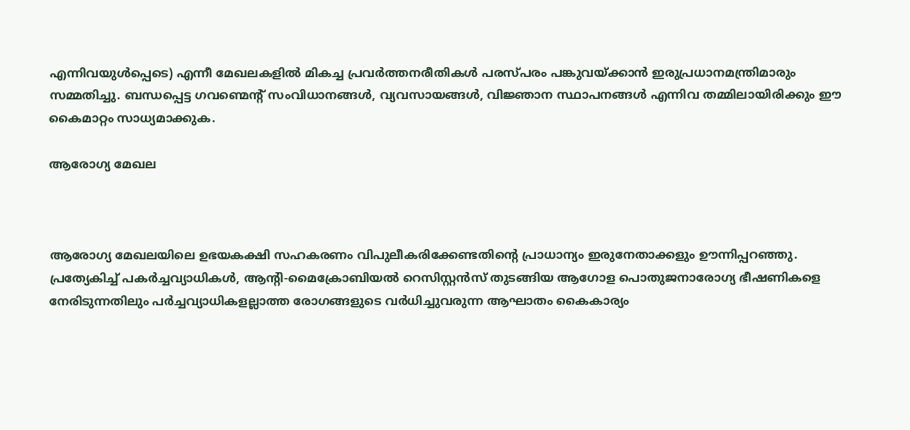എന്നിവയുൾപ്പെടെ) എന്നീ മേഖലകളിൽ മികച്ച പ്രവർത്തനരീതികൾ പരസ്പരം പങ്കുവയ്ക്കാൻ ഇരുപ്രധാനമന്ത്രിമാരും സമ്മതിച്ചു. ബന്ധപ്പെട്ട ഗവണ്മെന്റ് സംവിധാനങ്ങൾ, വ്യവസായങ്ങൾ, വിജ്ഞാന സ്ഥാപനങ്ങൾ എന്നിവ തമ്മിലായിരിക്കും ഈ കൈമാറ്റം സാധ്യമാക്കുക.

ആരോഗ്യ മേഖല



ആരോഗ്യ മേഖലയിലെ ഉഭയകക്ഷി സഹകരണം വിപുലീകരിക്കേണ്ടതിന്റെ പ്രാധാന്യം ഇരുനേതാക്കളും ഊന്നിപ്പറഞ്ഞു. പ്രത്യേകിച്ച് പകർച്ചവ്യാധികൾ, ആന്റി-മൈക്രോബിയൽ റെസിസ്റ്റൻസ് തുടങ്ങിയ ആഗോള പൊതുജനാരോഗ്യ ഭീഷണികളെ നേരിടുന്നതിലും പർച്ചവ്യാധികളല്ലാത്ത രോഗങ്ങളുടെ വർധിച്ചുവരുന്ന ആഘാതം കൈകാര്യം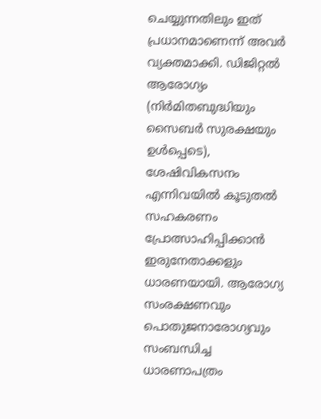ചെയ്യുന്നതിലും ഇത് പ്രധാനമാണെന്ന് അവർ വ്യക്തമാക്കി. ഡിജിറ്റൽ ആരോഗ്യം (നിർമിതബുദ്ധിയും സൈബർ സുരക്ഷയും ഉൾപ്പെടെ), ശേഷിവികസനം എന്നിവയിൽ കൂടുതൽ സഹകരണം പ്രോത്സാഹിപ്പിക്കാൻ ഇരുനേതാക്കളും ധാരണയായി. ആരോഗ്യ സംരക്ഷണവും പൊതുജനാരോഗ്യവും സംബന്ധിച്ച ധാരണാപത്രം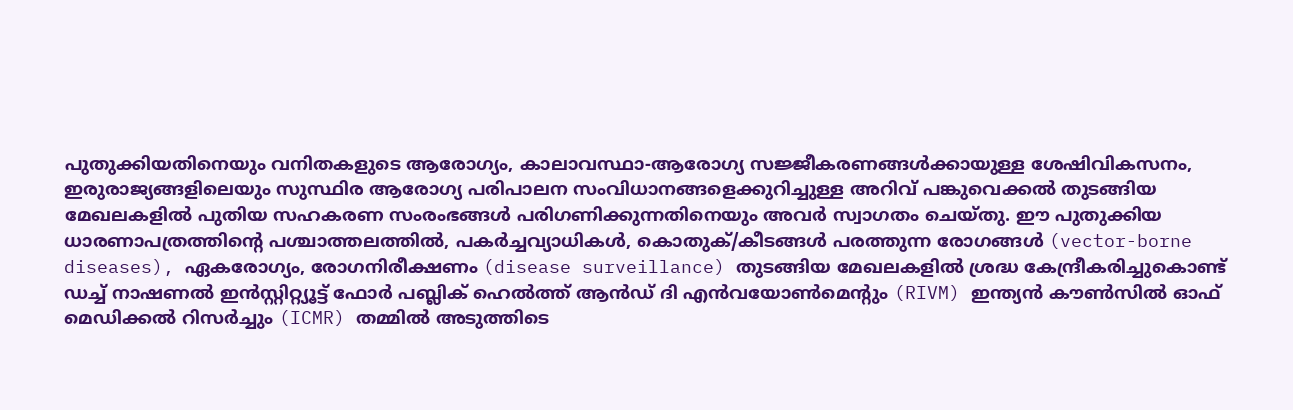പുതുക്കിയതിനെയും വനിതകളുടെ ആരോഗ്യം, കാലാവസ്ഥാ-ആരോഗ്യ സജ്ജീകരണങ്ങൾക്കായുള്ള ശേഷിവികസനം, ഇരുരാജ്യങ്ങളിലെയും സുസ്ഥിര ആരോഗ്യ പരിപാലന സംവിധാനങ്ങളെക്കുറിച്ചുള്ള അറിവ് പങ്കുവെക്കൽ തുടങ്ങിയ മേഖലകളിൽ പുതിയ സഹകരണ സംരംഭങ്ങൾ പരിഗണിക്കുന്നതിനെയും അവർ സ്വാഗതം ചെയ്തു. ഈ പുതുക്കിയ ധാരണാപത്രത്തിന്റെ പശ്ചാത്തലത്തിൽ, പകർച്ചവ്യാധികൾ, കൊതുക്/കീടങ്ങൾ പരത്തുന്ന രോഗങ്ങൾ (vector-borne diseases), ഏകരോഗ്യം, രോഗനിരീക്ഷണം (disease surveillance) തുടങ്ങിയ മേഖലകളിൽ ശ്രദ്ധ കേന്ദ്രീകരിച്ചുകൊണ്ട് ഡച്ച് നാഷണൽ ഇൻസ്റ്റിറ്റ്യൂട്ട് ഫോർ പബ്ലിക് ഹെൽത്ത് ആൻഡ് ദി എൻവയോൺമെന്റും (RIVM) ഇന്ത്യൻ കൗൺസിൽ ഓഫ് മെഡിക്കൽ റിസർച്ചും (ICMR) തമ്മിൽ അടുത്തിടെ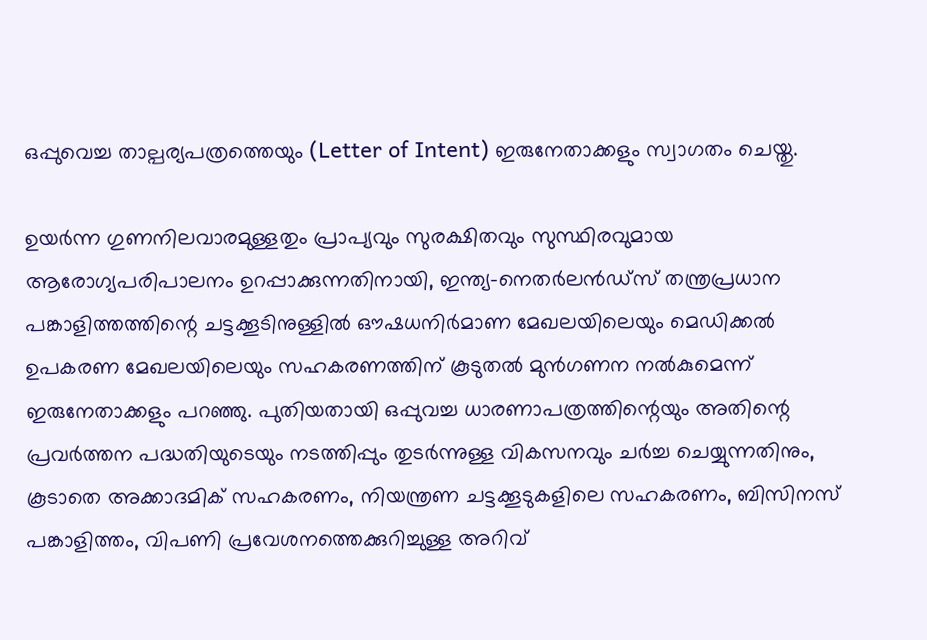ഒപ്പുവെച്ച താല്പര്യപത്രത്തെയും (Letter of Intent) ഇരുനേതാക്കളും സ്വാഗതം ചെയ്തു.

ഉയർന്ന ഗുണനിലവാരമുള്ളതും പ്രാപ്യവും സുരക്ഷിതവും സുസ്ഥിരവുമായ ആരോഗ്യപരിപാലനം ഉറപ്പാക്കുന്നതിനായി, ഇന്ത്യ-നെതർലൻഡ്സ് തന്ത്രപ്രധാന പങ്കാളിത്തത്തിന്റെ ചട്ടക്കൂടിനുള്ളിൽ ഔഷധനിർമാണ മേഖലയിലെയും മെഡിക്കൽ ഉപകരണ മേഖലയിലെയും സഹകരണത്തിന് കൂടുതൽ മുൻഗണന നൽകുമെന്ന് ഇരുനേതാക്കളും പറഞ്ഞു. പുതിയതായി ഒപ്പുവച്ച ധാരണാപത്രത്തിന്റെയും അതിന്റെ പ്രവർത്തന പദ്ധതിയുടെയും നടത്തിപ്പും തുടർന്നുള്ള വികസനവും ചർച്ച ചെയ്യുന്നതിനും, കൂടാതെ അക്കാദമിക് സഹകരണം, നിയന്ത്രണ ചട്ടക്കൂടുകളിലെ സഹകരണം, ബിസിനസ് പങ്കാളിത്തം, വിപണി പ്രവേശനത്തെക്കുറിച്ചുള്ള അറിവ്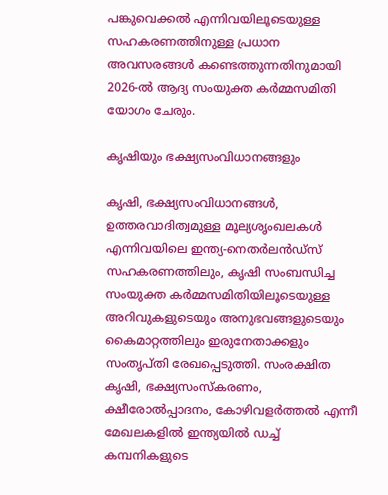പങ്കുവെക്കൽ എന്നിവയിലൂടെയുള്ള സഹകരണത്തിനുള്ള പ്രധാന അവസരങ്ങൾ കണ്ടെത്തുന്നതിനുമായി 2026-ൽ ആദ്യ സംയുക്ത കർമ്മസമിതി യോഗം ചേരും.

കൃഷിയും ഭക്ഷ്യസംവിധാനങ്ങളും

കൃഷി, ഭക്ഷ്യസംവിധാനങ്ങൾ, ഉത്തരവാദിത്വമുള്ള മൂല്യശൃംഖലകൾ എന്നിവയിലെ ഇന്ത്യ-നെതർലൻഡ്സ് സഹകരണത്തിലും, കൃഷി സംബന്ധിച്ച സംയുക്ത കർമ്മസമിതിയിലൂടെയുള്ള അറിവുകളുടെയും അനുഭവങ്ങളുടെയും കൈമാറ്റത്തിലും ഇരുനേതാക്കളും സംതൃപ്തി രേഖപ്പെടുത്തി. സംരക്ഷിത കൃഷി, ഭക്ഷ്യസംസ്കരണം, ക്ഷീരോൽപ്പാദനം, കോഴിവളർത്തൽ എന്നീ മേഖലകളിൽ ഇന്ത്യയിൽ ഡച്ച് കമ്പനികളുടെ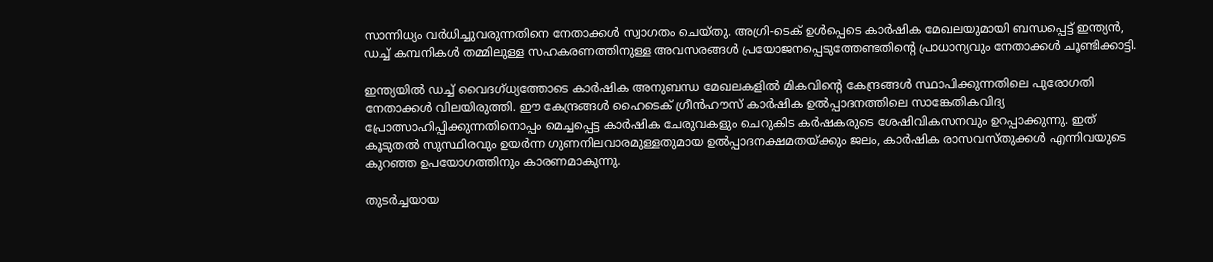സാന്നിധ്യം വർധിച്ചുവരുന്നതിനെ നേതാക്കൾ സ്വാഗതം ചെയ്തു. അഗ്രി-ടെക് ഉൾപ്പെടെ കാർഷിക മേഖലയുമായി ബന്ധപ്പെട്ട് ഇന്ത്യൻ, ഡച്ച് കമ്പനികൾ തമ്മിലുള്ള സഹകരണത്തിനുള്ള അവസരങ്ങൾ പ്രയോജനപ്പെടുത്തേണ്ടതിന്റെ പ്രാധാന്യവും നേതാക്കൾ ചൂണ്ടിക്കാട്ടി.

ഇന്ത്യയിൽ ഡച്ച് വൈദഗ്ധ്യത്തോടെ കാർഷിക അനുബന്ധ മേഖലകളിൽ മികവിന്റെ കേന്ദ്രങ്ങൾ സ്ഥാപിക്കുന്നതിലെ പുരോഗതി നേതാക്കൾ വിലയിരുത്തി. ഈ കേന്ദ്രങ്ങൾ ഹൈടെക് ഗ്രീൻഹൗസ് കാർഷിക ഉൽപ്പാദനത്തിലെ സാങ്കേതികവിദ്യ പ്രോത്സാഹിപ്പിക്കുന്നതിനൊപ്പം മെച്ചപ്പെട്ട കാർഷിക ചേരുവകളും ചെറുകിട കർഷകരുടെ ശേഷിവികസനവും ഉറപ്പാക്കുന്നു. ഇത് കൂടുതൽ സുസ്ഥിരവും ഉയർന്ന ഗുണനിലവാരമുള്ളതുമായ ഉൽപ്പാദനക്ഷമതയ്ക്കും ജലം, കാർഷിക രാസവസ്തുക്കൾ എന്നിവയുടെ കുറഞ്ഞ ഉപയോഗത്തിനും കാരണമാകുന്നു.

തുടർച്ചയായ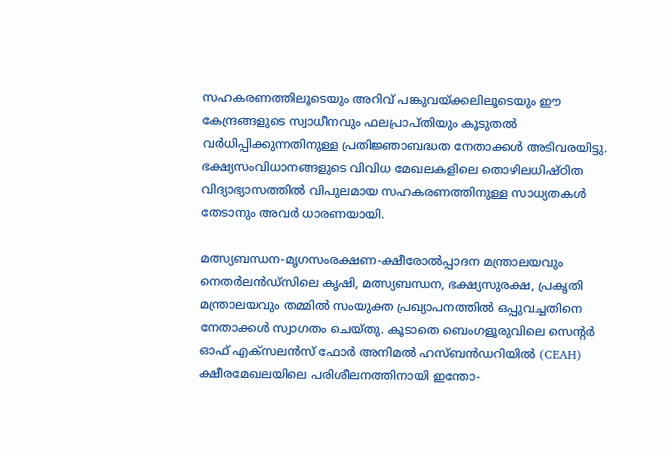സഹകരണത്തിലൂടെയും അറിവ് പങ്കുവയ്ക്കലിലൂടെയും ഈ കേന്ദ്രങ്ങളുടെ സ്വാധീനവും ഫലപ്രാപ്തിയും കൂടുതൽ വർധിപ്പിക്കുന്നതിനുള്ള പ്രതിജ്ഞാബദ്ധത നേതാക്കൾ അടിവരയിട്ടു. ഭക്ഷ്യസംവിധാനങ്ങളുടെ വിവിധ മേഖലകളിലെ തൊഴിലധിഷ്ഠിത വിദ്യാഭ്യാസത്തിൽ വിപുലമായ സഹകരണത്തിനുള്ള സാധ്യതകൾ തേടാനും അവർ ധാരണയായി.

മത്സ്യബന്ധന-മൃഗസംരക്ഷണ-ക്ഷീരോൽപ്പാദന മന്ത്രാലയവും നെതർലൻഡ്സിലെ കൃഷി, മത്സ്യബന്ധന, ഭക്ഷ്യസുരക്ഷ, പ്രകൃതി മന്ത്രാലയവും തമ്മിൽ സംയുക്ത പ്രഖ്യാപനത്തിൽ ഒപ്പുവച്ചതിനെ നേതാക്കൾ സ്വാഗതം ചെയ്തു. കൂടാതെ ബെംഗളൂരുവിലെ സെന്റർ ഓഫ് എക്സലൻസ് ഫോർ അനിമൽ ഹസ്ബൻഡറിയിൽ (CEAH) ക്ഷീരമേഖലയിലെ പരിശീലനത്തിനായി ഇന്തോ-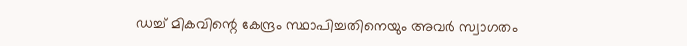ഡച്ച് മികവിന്റെ കേന്ദ്രം സ്ഥാപിച്ചതിനെയും അവർ സ്വാഗതം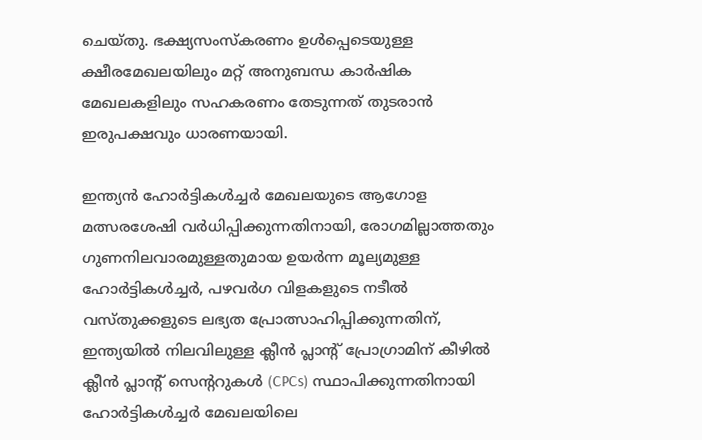ചെയ്തു. ഭക്ഷ്യസംസ്കരണം ഉൾപ്പെടെയുള്ള ക്ഷീരമേഖലയിലും മറ്റ് അനുബന്ധ കാർഷിക മേഖലകളിലും സഹകരണം തേടുന്നത് തുടരാൻ ഇരുപക്ഷവും ധാരണയായി.

ഇന്ത്യൻ ഹോർട്ടികൾച്ചർ മേഖലയുടെ ആഗോള മത്സരശേഷി വർധിപ്പിക്കുന്നതിനായി, രോഗമില്ലാത്തതും ഗുണനിലവാരമുള്ളതുമായ ഉയർന്ന മൂല്യമുള്ള ഹോർട്ടികൾച്ചർ, പഴവർഗ വിളകളുടെ നടീൽ വസ്തുക്കളുടെ ലഭ്യത പ്രോത്സാഹിപ്പിക്കുന്നതിന്, ഇന്ത്യയിൽ നിലവിലുള്ള ക്ലീൻ പ്ലാന്റ് പ്രോഗ്രാമിന് കീഴിൽ ക്ലീൻ പ്ലാന്റ് സെന്ററുകൾ (CPCs) സ്ഥാപിക്കുന്നതിനായി ഹോർട്ടികൾച്ചർ മേഖലയിലെ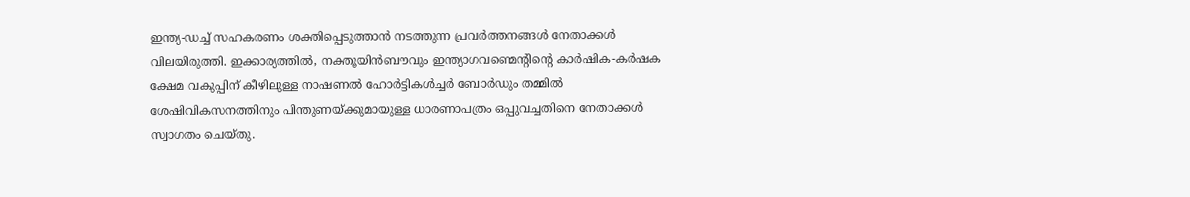ഇന്ത്യ-ഡച്ച് സഹകരണം ശക്തിപ്പെടുത്താൻ നടത്തുന്ന പ്രവർത്തനങ്ങൾ നേതാക്കൾ വിലയിരുത്തി. ഇക്കാര്യത്തിൽ, നക്തൂയിൻബൗവും ഇന്ത്യാഗവണ്മെന്റിന്റെ കാർഷിക-കർഷക ക്ഷേമ വകുപ്പിന് കീഴിലുള്ള നാഷണൽ ഹോർട്ടികൾച്ചർ ബോർഡും തമ്മിൽ ശേഷിവികസനത്തിനും പിന്തുണയ്ക്കുമായുള്ള ധാരണാപത്രം ഒപ്പുവച്ചതിനെ നേതാക്കൾ സ്വാഗതം ചെയ്തു.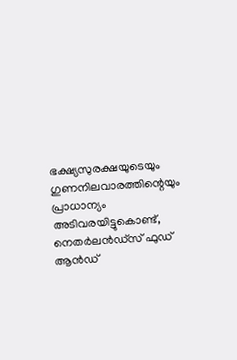ഭക്ഷ്യസുരക്ഷയുടെയും ഗുണനിലവാരത്തിന്റെയും പ്രാധാന്യം അടിവരയിട്ടുകൊണ്ട്, നെതർലൻഡ്സ് ഫുഡ് ആൻഡ്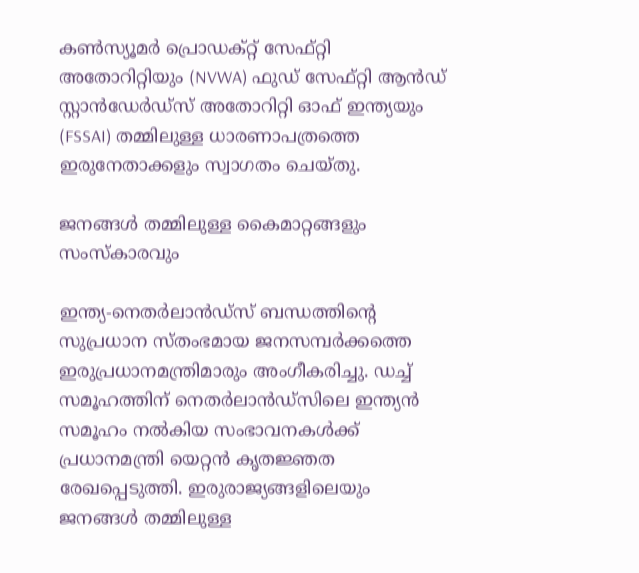കൺസ്യൂമർ പ്രൊഡക്റ്റ് സേഫ്റ്റി അതോറിറ്റിയും (NVWA) ഫുഡ് സേഫ്റ്റി ആൻഡ് സ്റ്റാൻഡേർഡ്സ് അതോറിറ്റി ഓഫ് ഇന്ത്യയും (FSSAI) തമ്മിലുള്ള ധാരണാപത്രത്തെ ഇരുനേതാക്കളും സ്വാഗതം ചെയ്തു.

ജനങ്ങൾ തമ്മിലുള്ള കൈമാറ്റങ്ങളും സംസ്കാരവും

ഇന്ത്യ-നെതർലാൻഡ്സ് ബന്ധത്തിന്റെ സുപ്രധാന സ്തംഭമായ ജനസമ്പർക്കത്തെ ഇരുപ്രധാനമന്ത്രിമാരും അംഗീകരിച്ചു. ഡച്ച് സമൂഹത്തിന് നെതർലാൻഡ്സിലെ ഇന്ത്യൻ സമൂഹം നൽകിയ സംഭാവനകൾക്ക് പ്രധാനമന്ത്രി യെറ്റൻ കൃതജ്ഞത രേഖപ്പെടുത്തി. ഇരുരാജ്യങ്ങളിലെയും ജനങ്ങൾ തമ്മിലുള്ള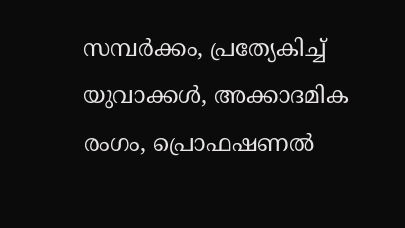സമ്പർക്കം, പ്രത്യേകിച്ച് യുവാക്കൾ, അക്കാദമിക രംഗം, പ്രൊഫഷണൽ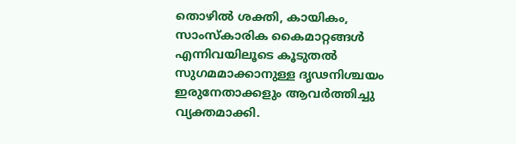തൊഴിൽ ശക്തി, കായികം, സാംസ്കാരിക കൈമാറ്റങ്ങൾ എന്നിവയിലൂടെ കൂടുതൽ സുഗമമാക്കാനുള്ള ദൃഢനിശ്ചയം ഇരുനേതാക്കളും ആവർത്തിച്ചു വ്യക്തമാക്കി.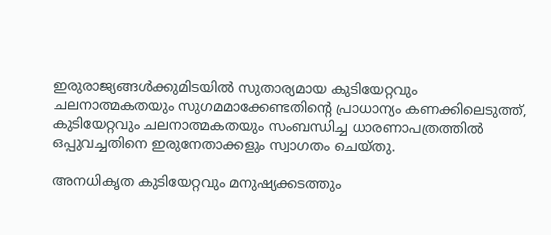ഇരുരാജ്യങ്ങൾക്കുമിടയിൽ സുതാര്യമായ കുടിയേറ്റവും ചലനാത്മകതയും സുഗമമാക്കേണ്ടതിന്റെ പ്രാധാന്യം കണക്കിലെടുത്ത്, കുടിയേറ്റവും ചലനാത്മകതയും സംബന്ധിച്ച ധാരണാപത്രത്തിൽ ഒപ്പുവച്ചതിനെ ഇരുനേതാക്കളും സ്വാഗതം ചെയ്തു.

അനധികൃത കുടിയേറ്റവും മനുഷ്യക്കടത്തും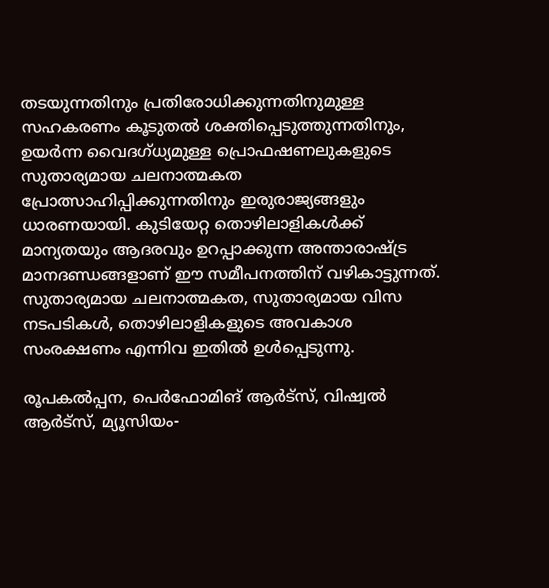തടയുന്നതിനും പ്രതിരോധിക്കുന്നതിനുമുള്ള സഹകരണം കൂടുതൽ ശക്തിപ്പെടുത്തുന്നതിനും, ഉയർന്ന വൈദഗ്ധ്യമുള്ള പ്രൊഫഷണലുകളുടെ സുതാര്യമായ ചലനാത്മകത പ്രോത്സാഹിപ്പിക്കുന്നതിനും ഇരുരാജ്യങ്ങളും ധാരണയായി. കുടിയേറ്റ തൊഴിലാളികൾക്ക് മാന്യതയും ആദരവും ഉറപ്പാക്കുന്ന അന്താരാഷ്ട്ര മാനദണ്ഡങ്ങളാണ് ഈ സമീപനത്തിന് വഴികാട്ടുന്നത്. സുതാര്യമായ ചലനാത്മകത, സുതാര്യമായ വിസ നടപടികൾ, തൊഴിലാളികളുടെ അവകാശ സംരക്ഷണം എന്നിവ ഇതിൽ ഉൾപ്പെടുന്നു.

രൂപകൽപ്പന, പെർഫോമിങ് ആർട്സ്, വിഷ്വൽ ആർട്സ്, മ്യൂസിയം-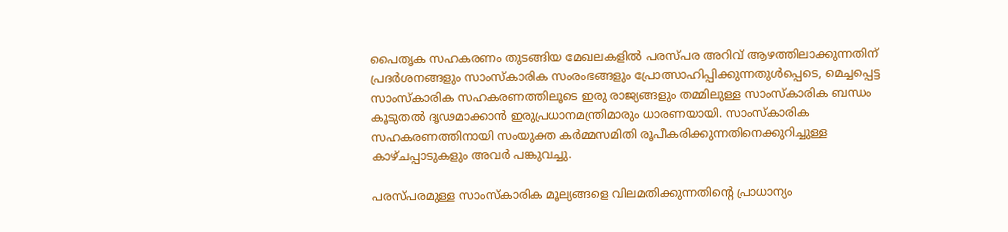പൈതൃക സഹകരണം തുടങ്ങിയ മേഖലകളിൽ പരസ്പര അറിവ് ആഴത്തിലാക്കുന്നതിന് പ്രദർശനങ്ങളും സാംസ്കാരിക സംരംഭങ്ങളും പ്രോത്സാഹിപ്പിക്കുന്നതുൾപ്പെടെ, മെച്ചപ്പെട്ട സാംസ്കാരിക സഹകരണത്തിലൂടെ ഇരു രാജ്യങ്ങളും തമ്മിലുള്ള സാംസ്കാരിക ബന്ധം കൂടുതൽ ദൃഢമാക്കാൻ ഇരുപ്രധാനമന്ത്രിമാരും ധാരണയായി. സാംസ്കാരിക സഹകരണത്തിനായി സംയുക്ത കർമ്മസമിതി രൂപീകരിക്കുന്നതിനെക്കുറിച്ചുള്ള കാഴ്ചപ്പാടുകളും അവർ പങ്കുവച്ചു.

പരസ്പരമുള്ള സാംസ്കാരിക മൂല്യങ്ങളെ വിലമതിക്കുന്നതിന്റെ പ്രാധാന്യം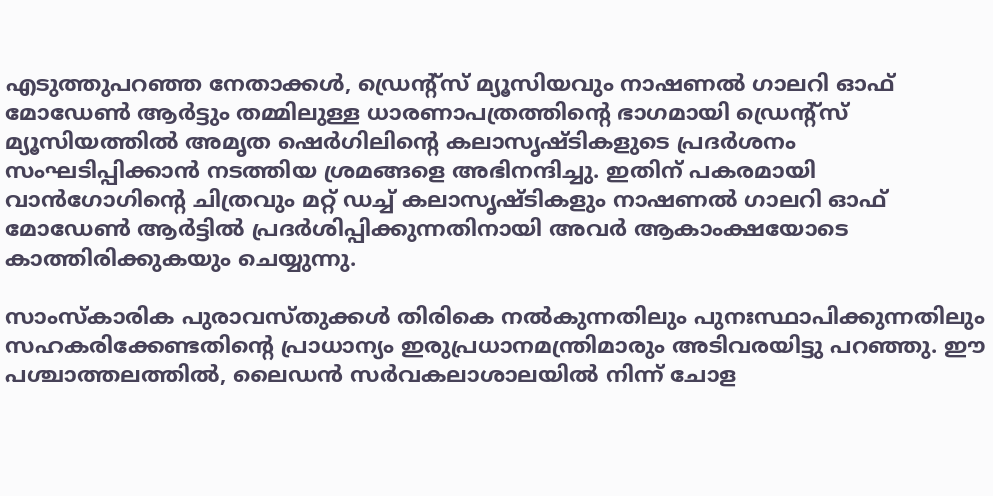എടുത്തുപറഞ്ഞ നേതാക്കൾ, ഡ്രെന്റ്സ് മ്യൂസിയവും നാഷണൽ ഗാലറി ഓഫ് മോഡേൺ ആർട്ടും തമ്മിലുള്ള ധാരണാപത്രത്തിന്റെ ഭാഗമായി ഡ്രെന്റ്സ് മ്യൂസിയത്തിൽ അമൃത ഷെർഗിലിന്റെ കലാസൃഷ്ടികളുടെ പ്രദർശനം സംഘടിപ്പിക്കാൻ നടത്തിയ ശ്രമങ്ങളെ അഭിനന്ദിച്ചു. ഇതിന് പകരമായി വാൻഗോഗിന്റെ ചിത്രവും മറ്റ് ഡച്ച് കലാസൃഷ്ടികളും നാഷണൽ ഗാലറി ഓഫ് മോഡേൺ ആർട്ടിൽ പ്രദർശിപ്പിക്കുന്നതിനായി അവർ ആകാംക്ഷയോടെ കാത്തിരിക്കുകയും ചെയ്യുന്നു.

സാംസ്കാരിക പുരാവസ്തുക്കൾ തിരികെ നൽകുന്നതിലും പുനഃസ്ഥാപിക്കുന്നതിലും സഹകരിക്കേണ്ടതിന്റെ പ്രാധാന്യം ഇരുപ്രധാനമന്ത്രിമാരും അടിവരയിട്ടു പറഞ്ഞു. ഈ പശ്ചാത്തലത്തിൽ, ലൈഡൻ സർവകലാശാലയിൽ നിന്ന് ചോള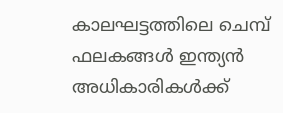കാലഘട്ടത്തിലെ ചെമ്പ് ഫലകങ്ങൾ ഇന്ത്യൻ അധികാരികൾക്ക്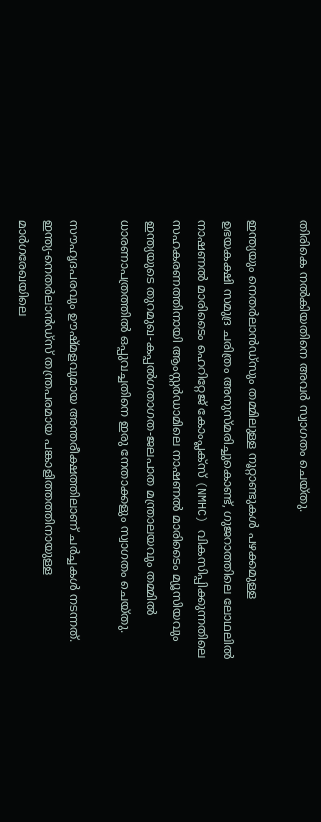തിരികെ നൽകിയതിനെ അവർ സ്വാഗതം ചെയ്തു.

ഇന്ത്യയും നെതർലാൻഡ്സും തമ്മിലുള്ള നൂറ്റാണ്ടുകൾ പഴക്കമുള്ള ഉഭയകക്ഷി സമുദ്ര ചരിത്രം അനുസ്മരിച്ചുകൊണ്ട്, ഗുജറാത്തിലെ ലോഥലിൽ നാഷണൽ മാരിടൈം ഹെറിറ്റേജ് കോംപ്ലക്സ് (NMHC) വികസിപ്പിക്കുന്നതിലെ സഹകരണത്തിനായി ആംസ്റ്റർഡാമിലെ നാഷണൽ മാരിടൈം മ്യൂസിയവും ഇന്ത്യയുടെ തുറമുഖ-കപ്പൽഗതാഗത-ജലപാത മന്ത്രാലയവും തമ്മിൽ ധാരണാപത്രത്തിൽ ഒപ്പുവച്ചതിനെ ഇരു നേതാക്കളും സ്വാഗതം ചെയ്തു.

സൗഹൃദപരവും ഊഷ്മളവുമായ അന്തരീക്ഷത്തിലാണ് ചർച്ചകൾ നടന്നത്. ഇന്ത്യ-നെതർലാൻഡ്സ് തന്ത്രപരമായ പങ്കാളിത്തത്തിനായുള്ള മാർഗരേഖയിലെ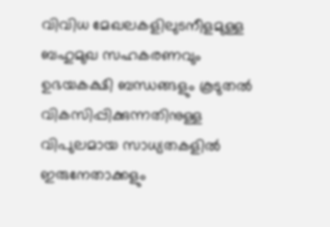വിവിധ മേഖലകളിലുടനീളമുള്ള ബഹുമുഖ സഹകരണവും ഉഭയകക്ഷി ബന്ധങ്ങളും കൂടുതൽ വികസിപ്പിക്കുന്നതിനുള്ള വിപുലമായ സാധ്യതകളിൽ ഇരുനേതാക്കളും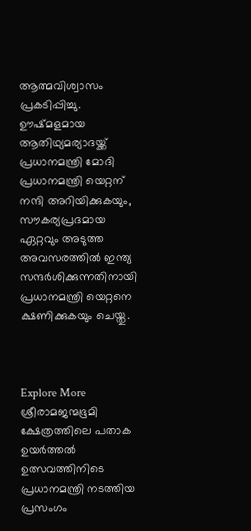ആത്മവിശ്വാസം പ്രകടിപ്പിച്ചു. ഊഷ്മളമായ ആതിഥ്യമര്യാദയ്ക്ക് പ്രധാനമന്ത്രി മോദി പ്രധാനമന്ത്രി യെറ്റന് നന്ദി അറിയിക്കുകയും, സൗകര്യപ്രദമായ ഏറ്റവും അടുത്ത അവസരത്തിൽ ഇന്ത്യ സന്ദർശിക്കുന്നതിനായി പ്രധാനമന്ത്രി യെറ്റനെ ക്ഷണിക്കുകയും ചെയ്തു.



Explore More
ശ്രീരാമജന്മഭൂമി ക്ഷേത്രത്തിലെ പതാക ഉയർത്തൽ ഉത്സവത്തിനിടെ പ്രധാനമന്ത്രി നടത്തിയ പ്രസംഗം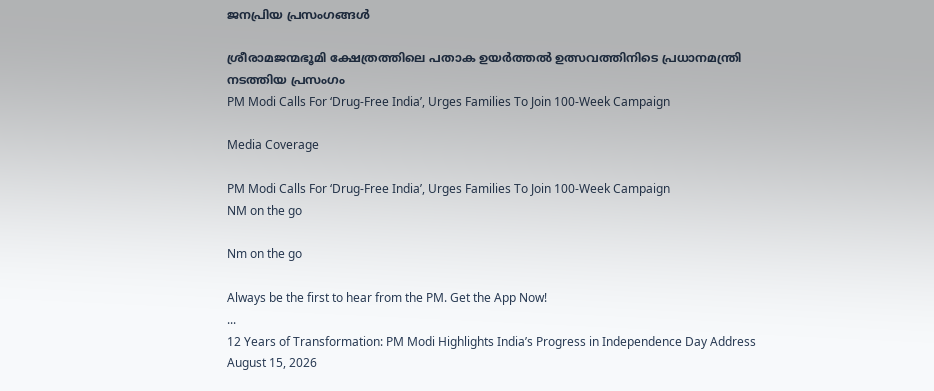ജനപ്രിയ പ്രസംഗങ്ങൾ

ശ്രീരാമജന്മഭൂമി ക്ഷേത്രത്തിലെ പതാക ഉയർത്തൽ ഉത്സവത്തിനിടെ പ്രധാനമന്ത്രി നടത്തിയ പ്രസംഗം
PM Modi Calls For ‘Drug-Free India’, Urges Families To Join 100-Week Campaign

Media Coverage

PM Modi Calls For ‘Drug-Free India’, Urges Families To Join 100-Week Campaign
NM on the go

Nm on the go

Always be the first to hear from the PM. Get the App Now!
...
12 Years of Transformation: PM Modi Highlights India’s Progress in Independence Day Address
August 15, 2026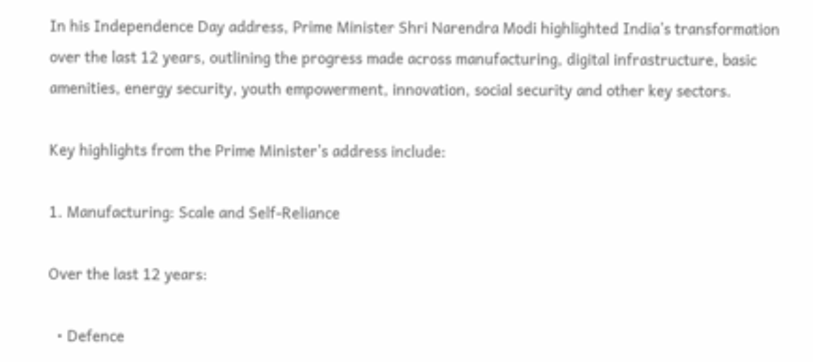In his Independence Day address, Prime Minister Shri Narendra Modi highlighted India’s transformation over the last 12 years, outlining the progress made across manufacturing, digital infrastructure, basic amenities, energy security, youth empowerment, innovation, social security and other key sectors.

Key highlights from the Prime Minister’s address include:

1. Manufacturing: Scale and Self-Reliance

Over the last 12 years:

  • Defence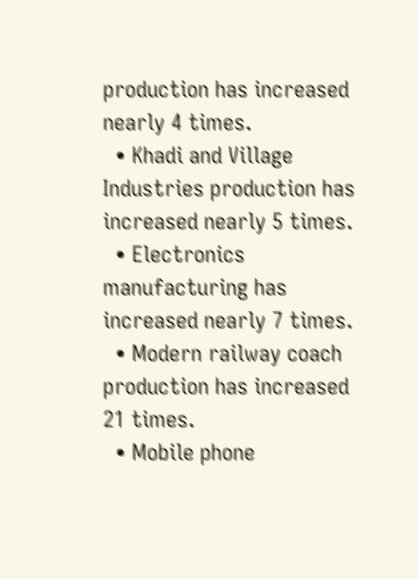production has increased nearly 4 times.
  • Khadi and Village Industries production has increased nearly 5 times.
  • Electronics manufacturing has increased nearly 7 times.
  • Modern railway coach production has increased 21 times.
  • Mobile phone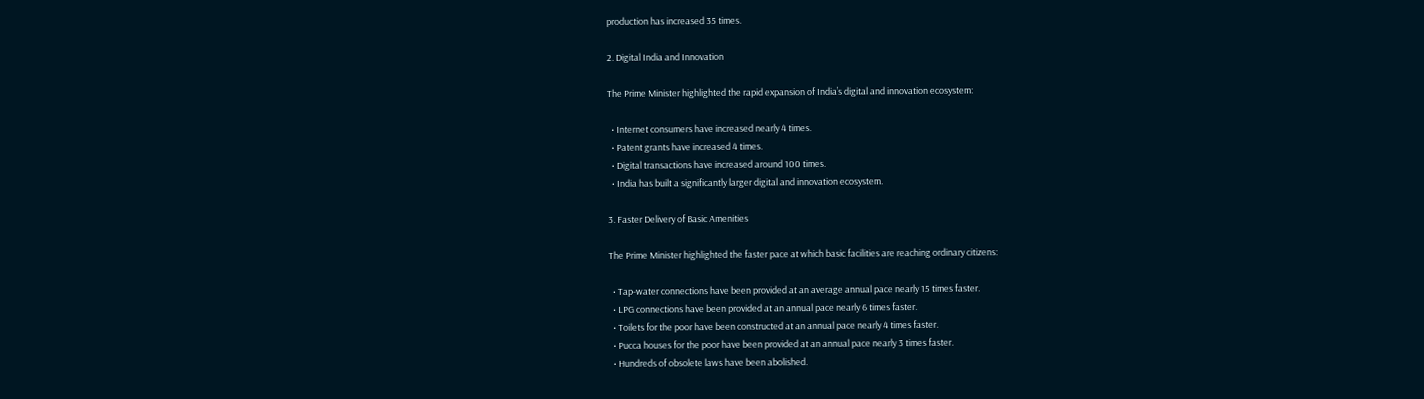production has increased 35 times.

2. Digital India and Innovation

The Prime Minister highlighted the rapid expansion of India’s digital and innovation ecosystem:

  • Internet consumers have increased nearly 4 times.
  • Patent grants have increased 4 times.
  • Digital transactions have increased around 100 times.
  • India has built a significantly larger digital and innovation ecosystem.

3. Faster Delivery of Basic Amenities

The Prime Minister highlighted the faster pace at which basic facilities are reaching ordinary citizens:

  • Tap-water connections have been provided at an average annual pace nearly 15 times faster.
  • LPG connections have been provided at an annual pace nearly 6 times faster.
  • Toilets for the poor have been constructed at an annual pace nearly 4 times faster.
  • Pucca houses for the poor have been provided at an annual pace nearly 3 times faster.
  • Hundreds of obsolete laws have been abolished.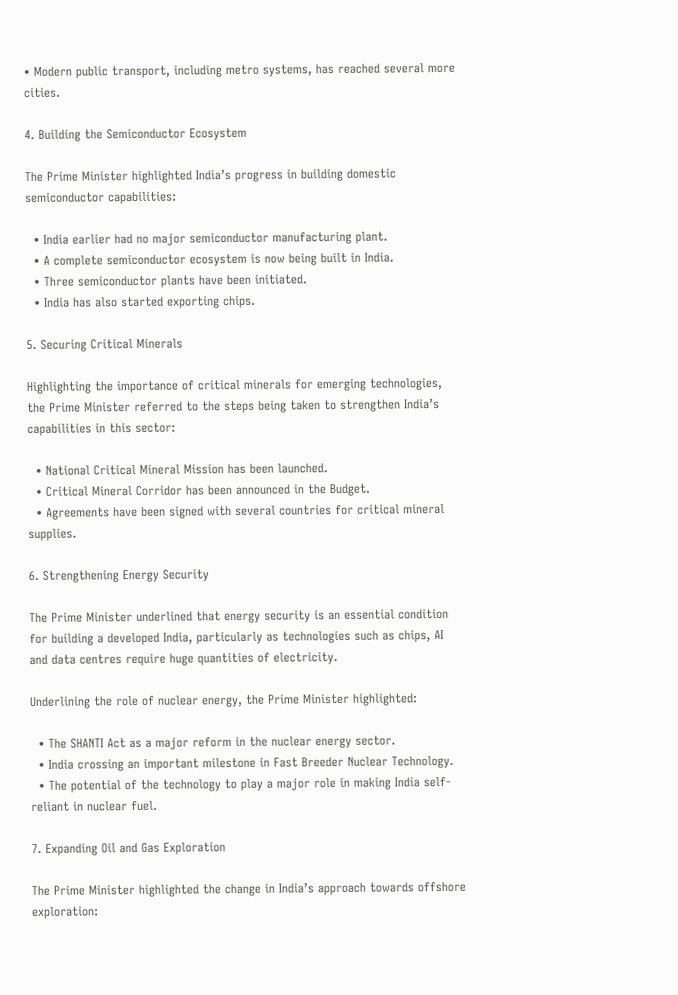• Modern public transport, including metro systems, has reached several more cities.

4. Building the Semiconductor Ecosystem

The Prime Minister highlighted India’s progress in building domestic semiconductor capabilities:

  • India earlier had no major semiconductor manufacturing plant.
  • A complete semiconductor ecosystem is now being built in India.
  • Three semiconductor plants have been initiated.
  • India has also started exporting chips.

5. Securing Critical Minerals

Highlighting the importance of critical minerals for emerging technologies, the Prime Minister referred to the steps being taken to strengthen India’s capabilities in this sector:

  • National Critical Mineral Mission has been launched.
  • Critical Mineral Corridor has been announced in the Budget.
  • Agreements have been signed with several countries for critical mineral supplies.

6. Strengthening Energy Security

The Prime Minister underlined that energy security is an essential condition for building a developed India, particularly as technologies such as chips, AI and data centres require huge quantities of electricity.

Underlining the role of nuclear energy, the Prime Minister highlighted:

  • The SHANTI Act as a major reform in the nuclear energy sector.
  • India crossing an important milestone in Fast Breeder Nuclear Technology.
  • The potential of the technology to play a major role in making India self-reliant in nuclear fuel.

7. Expanding Oil and Gas Exploration

The Prime Minister highlighted the change in India’s approach towards offshore exploration: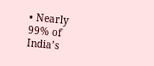• Nearly 99% of India’s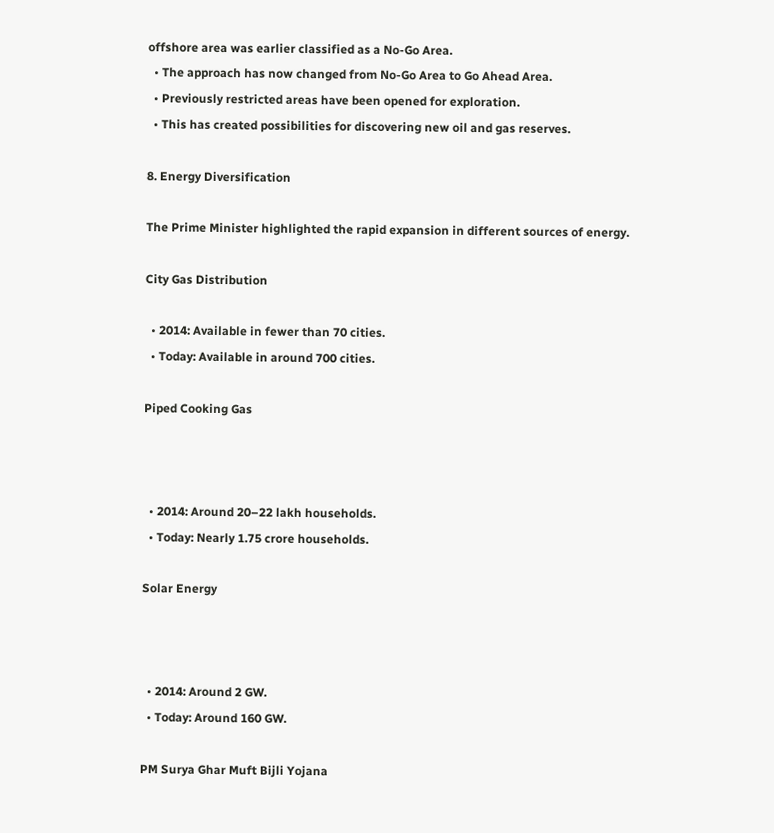offshore area was earlier classified as a No-Go Area.
  • The approach has now changed from No-Go Area to Go Ahead Area.
  • Previously restricted areas have been opened for exploration.
  • This has created possibilities for discovering new oil and gas reserves.

8. Energy Diversification

The Prime Minister highlighted the rapid expansion in different sources of energy.

City Gas Distribution

  • 2014: Available in fewer than 70 cities.
  • Today: Available in around 700 cities.

Piped Cooking Gas



  • 2014: Around 20–22 lakh households.
  • Today: Nearly 1.75 crore households.

Solar Energy



  • 2014: Around 2 GW.
  • Today: Around 160 GW.

PM Surya Ghar Muft Bijli Yojana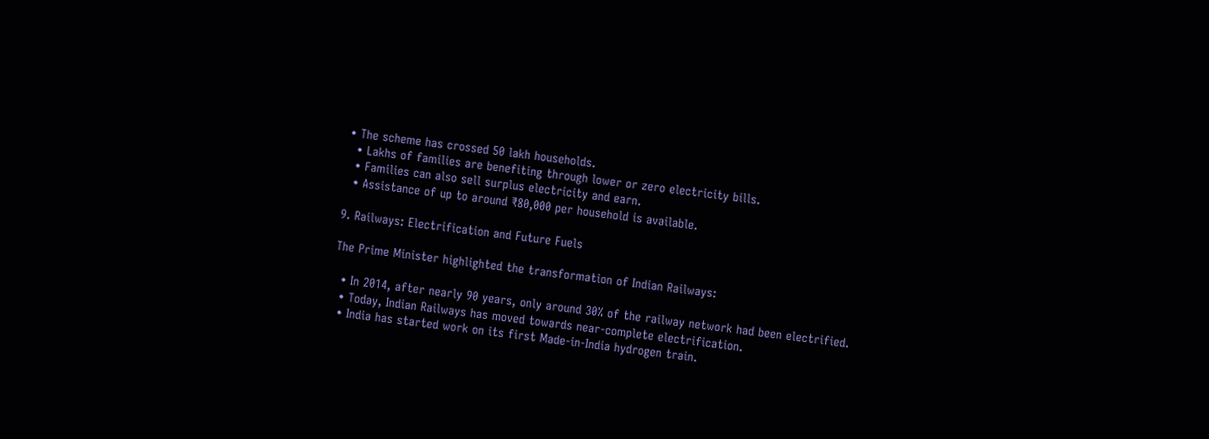• The scheme has crossed 50 lakh households.
  • Lakhs of families are benefiting through lower or zero electricity bills.
  • Families can also sell surplus electricity and earn.
  • Assistance of up to around ₹80,000 per household is available.

9. Railways: Electrification and Future Fuels

The Prime Minister highlighted the transformation of Indian Railways:

  • In 2014, after nearly 90 years, only around 30% of the railway network had been electrified.
  • Today, Indian Railways has moved towards near-complete electrification.
  • India has started work on its first Made-in-India hydrogen train.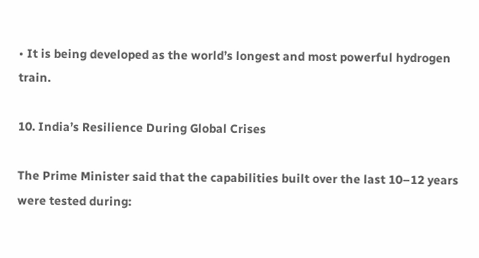• It is being developed as the world’s longest and most powerful hydrogen train.

10. India’s Resilience During Global Crises

The Prime Minister said that the capabilities built over the last 10–12 years were tested during: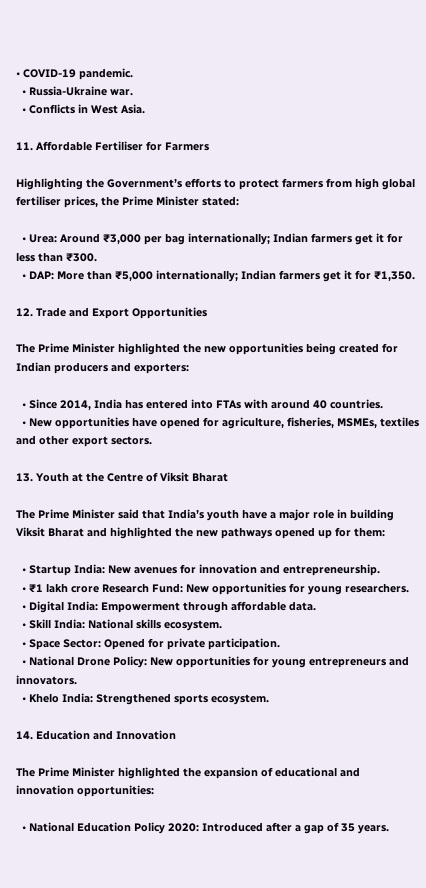• COVID-19 pandemic.
  • Russia-Ukraine war.
  • Conflicts in West Asia.

11. Affordable Fertiliser for Farmers

Highlighting the Government’s efforts to protect farmers from high global fertiliser prices, the Prime Minister stated:

  • Urea: Around ₹3,000 per bag internationally; Indian farmers get it for less than ₹300.
  • DAP: More than ₹5,000 internationally; Indian farmers get it for ₹1,350.

12. Trade and Export Opportunities

The Prime Minister highlighted the new opportunities being created for Indian producers and exporters:

  • Since 2014, India has entered into FTAs with around 40 countries.
  • New opportunities have opened for agriculture, fisheries, MSMEs, textiles and other export sectors.

13. Youth at the Centre of Viksit Bharat

The Prime Minister said that India’s youth have a major role in building Viksit Bharat and highlighted the new pathways opened up for them:

  • Startup India: New avenues for innovation and entrepreneurship.
  • ₹1 lakh crore Research Fund: New opportunities for young researchers.
  • Digital India: Empowerment through affordable data.
  • Skill India: National skills ecosystem.
  • Space Sector: Opened for private participation.
  • National Drone Policy: New opportunities for young entrepreneurs and innovators.
  • Khelo India: Strengthened sports ecosystem.

14. Education and Innovation

The Prime Minister highlighted the expansion of educational and innovation opportunities:

  • National Education Policy 2020: Introduced after a gap of 35 years.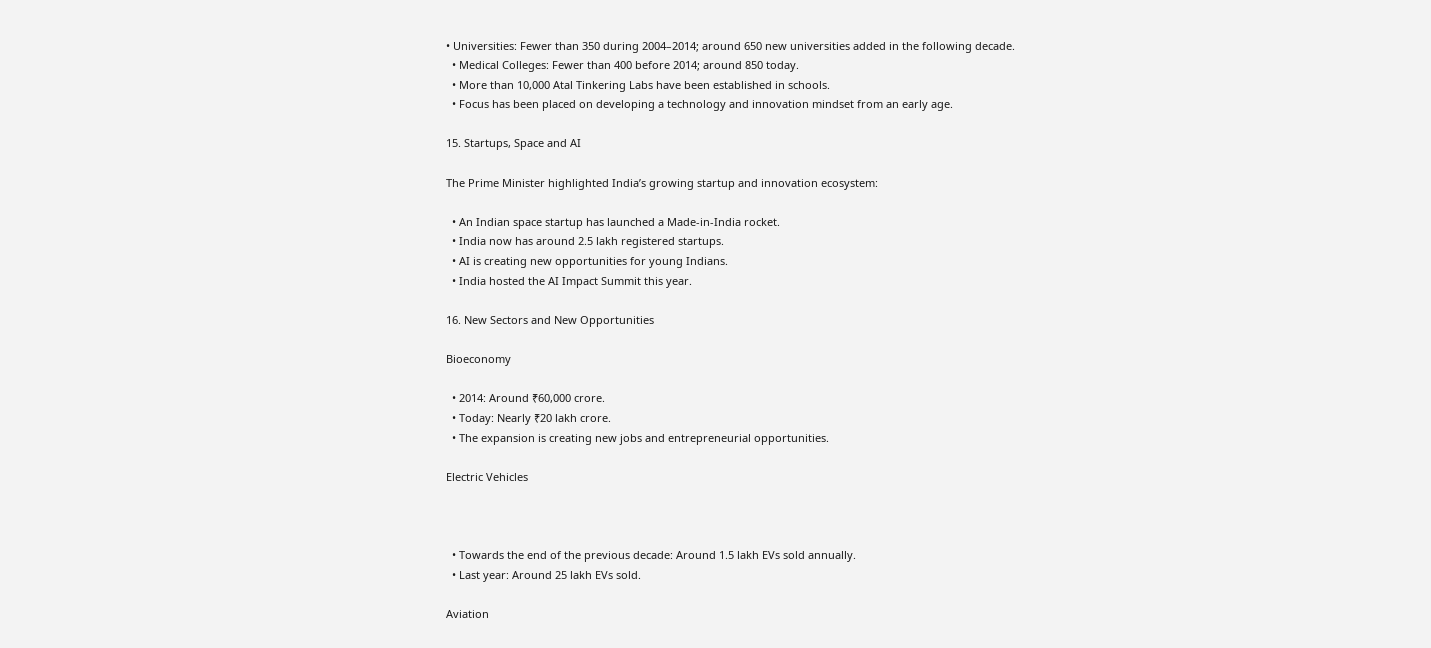• Universities: Fewer than 350 during 2004–2014; around 650 new universities added in the following decade.
  • Medical Colleges: Fewer than 400 before 2014; around 850 today.
  • More than 10,000 Atal Tinkering Labs have been established in schools.
  • Focus has been placed on developing a technology and innovation mindset from an early age.

15. Startups, Space and AI

The Prime Minister highlighted India’s growing startup and innovation ecosystem:

  • An Indian space startup has launched a Made-in-India rocket.
  • India now has around 2.5 lakh registered startups.
  • AI is creating new opportunities for young Indians.
  • India hosted the AI Impact Summit this year.

16. New Sectors and New Opportunities

Bioeconomy

  • 2014: Around ₹60,000 crore.
  • Today: Nearly ₹20 lakh crore.
  • The expansion is creating new jobs and entrepreneurial opportunities.

Electric Vehicles



  • Towards the end of the previous decade: Around 1.5 lakh EVs sold annually.
  • Last year: Around 25 lakh EVs sold.

Aviation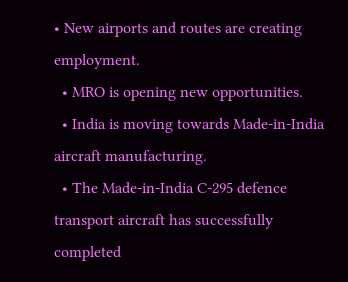• New airports and routes are creating employment.
  • MRO is opening new opportunities.
  • India is moving towards Made-in-India aircraft manufacturing.
  • The Made-in-India C-295 defence transport aircraft has successfully completed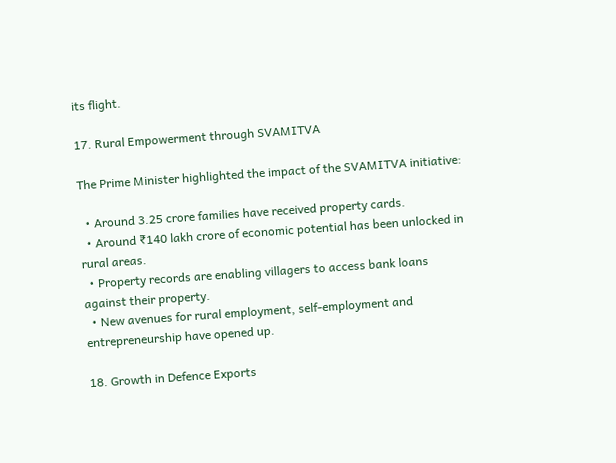its flight.

17. Rural Empowerment through SVAMITVA

The Prime Minister highlighted the impact of the SVAMITVA initiative:

  • Around 3.25 crore families have received property cards.
  • Around ₹140 lakh crore of economic potential has been unlocked in rural areas.
  • Property records are enabling villagers to access bank loans against their property.
  • New avenues for rural employment, self-employment and entrepreneurship have opened up.

18. Growth in Defence Exports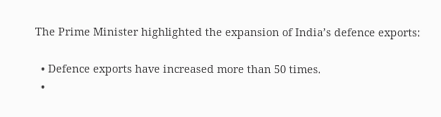The Prime Minister highlighted the expansion of India’s defence exports:

  • Defence exports have increased more than 50 times.
  •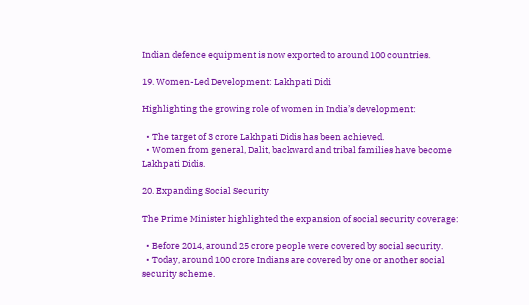Indian defence equipment is now exported to around 100 countries.

19. Women-Led Development: Lakhpati Didi

Highlighting the growing role of women in India’s development:

  • The target of 3 crore Lakhpati Didis has been achieved.
  • Women from general, Dalit, backward and tribal families have become Lakhpati Didis.

20. Expanding Social Security

The Prime Minister highlighted the expansion of social security coverage:

  • Before 2014, around 25 crore people were covered by social security.
  • Today, around 100 crore Indians are covered by one or another social security scheme.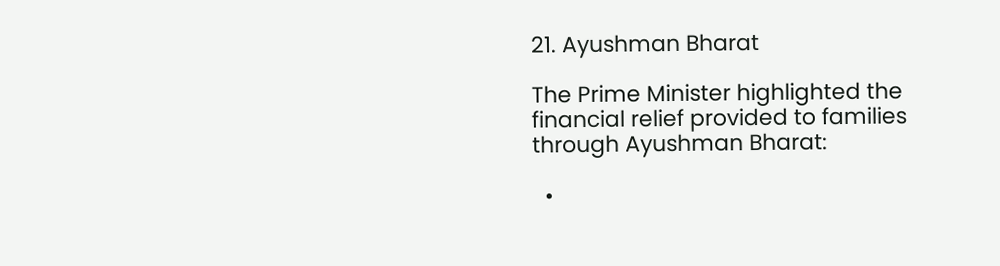21. Ayushman Bharat

The Prime Minister highlighted the financial relief provided to families through Ayushman Bharat:

  •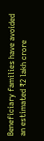Beneficiary families have avoided an estimated ₹2 lakh crore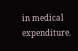in medical expenditure.